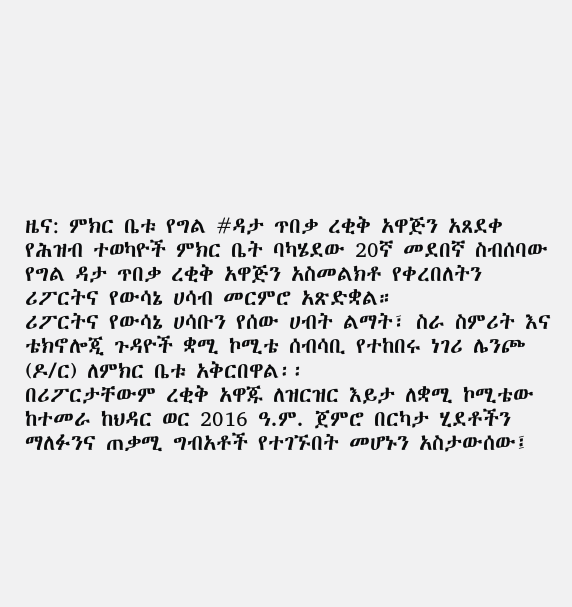ዜና: ምክር ቤቱ የግል #ዳታ ጥበቃ ረቂቅ አዋጅን አጸደቀ
የሕዝብ ተወካዮች ምክር ቤት ባካሄደው 20ኛ መደበኛ ስብሰባው የግል ዳታ ጥበቃ ረቂቅ አዋጅን አስመልክቶ የቀረበለትን ሪፖርትና የውሳኔ ሀሳብ መርምሮ አጽድቋል።
ሪፖርትና የውሳኔ ሀሳቡን የሰው ሀብት ልማት፣ ስራ ስምሪት እና ቴክኖሎጂ ጉዳዮች ቋሚ ኮሚቴ ሰብሳቢ የተከበሩ ነገሪ ሌንጮ (ዶ/ር) ለምክር ቤቱ አቅርበዋል፡፡
በሪፖርታቸውም ረቂቅ አዋጁ ለዝርዝር እይታ ለቋሚ ኮሚቴው ከተመራ ከህዳር ወር 2016 ዓ.ም. ጀምሮ በርካታ ሂደቶችን ማለፉንና ጠቃሚ ግብአቶች የተገኙበት መሆኑን አስታውሰው፤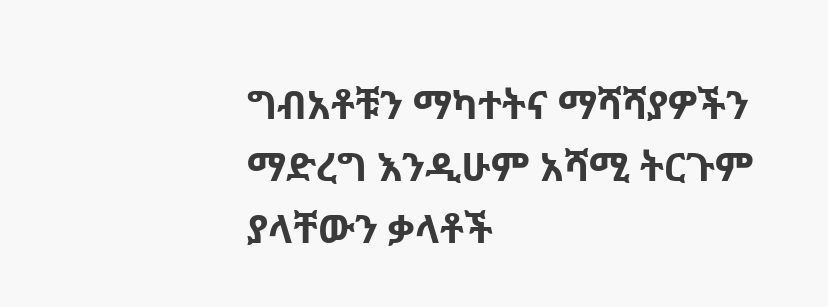ግብአቶቹን ማካተትና ማሻሻያዎችን ማድረግ እንዲሁም አሻሚ ትርጉም ያላቸውን ቃላቶች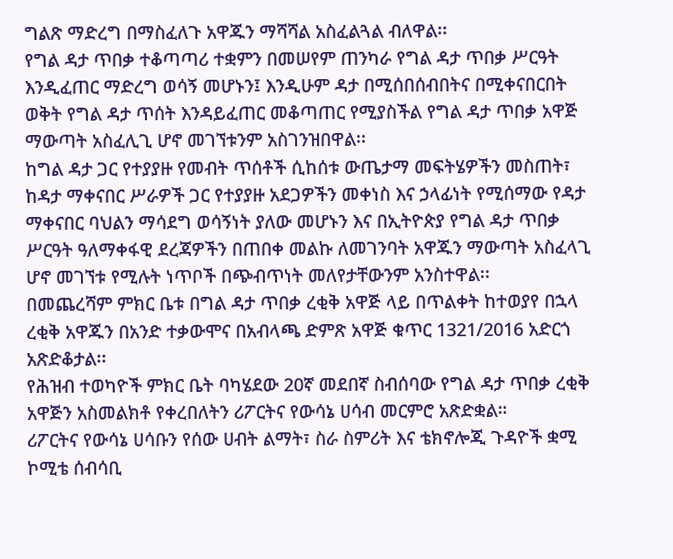ግልጽ ማድረግ በማስፈለጉ አዋጁን ማሻሻል አስፈልጓል ብለዋል፡፡
የግል ዳታ ጥበቃ ተቆጣጣሪ ተቋምን በመሠየም ጠንካራ የግል ዳታ ጥበቃ ሥርዓት እንዲፈጠር ማድረግ ወሳኝ መሆኑን፤ እንዲሁም ዳታ በሚሰበሰብበትና በሚቀናበርበት ወቅት የግል ዳታ ጥሰት እንዳይፈጠር መቆጣጠር የሚያስችል የግል ዳታ ጥበቃ አዋጅ ማውጣት አስፈሊጊ ሆኖ መገኘቱንም አስገንዝበዋል፡፡
ከግል ዳታ ጋር የተያያዙ የመብት ጥሰቶች ሲከሰቱ ውጤታማ መፍትሄዎችን መስጠት፣ ከዳታ ማቀናበር ሥራዎች ጋር የተያያዙ አደጋዎችን መቀነስ እና ኃላፊነት የሚሰማው የዳታ ማቀናበር ባህልን ማሳደግ ወሳኝነት ያለው መሆኑን እና በኢትዮጵያ የግል ዳታ ጥበቃ ሥርዓት ዓለማቀፋዊ ደረጃዎችን በጠበቀ መልኩ ለመገንባት አዋጁን ማውጣት አስፈላጊ ሆኖ መገኘቱ የሚሉት ነጥቦች በጭብጥነት መለየታቸውንም አንስተዋል፡፡
በመጨረሻም ምክር ቤቱ በግል ዳታ ጥበቃ ረቂቅ አዋጅ ላይ በጥልቀት ከተወያየ በኋላ ረቂቅ አዋጁን በአንድ ተቃውሞና በአብላጫ ድምጽ አዋጅ ቁጥር 1321/2016 አድርጎ አጽድቆታል፡፡
የሕዝብ ተወካዮች ምክር ቤት ባካሄደው 20ኛ መደበኛ ስብሰባው የግል ዳታ ጥበቃ ረቂቅ አዋጅን አስመልክቶ የቀረበለትን ሪፖርትና የውሳኔ ሀሳብ መርምሮ አጽድቋል።
ሪፖርትና የውሳኔ ሀሳቡን የሰው ሀብት ልማት፣ ስራ ስምሪት እና ቴክኖሎጂ ጉዳዮች ቋሚ ኮሚቴ ሰብሳቢ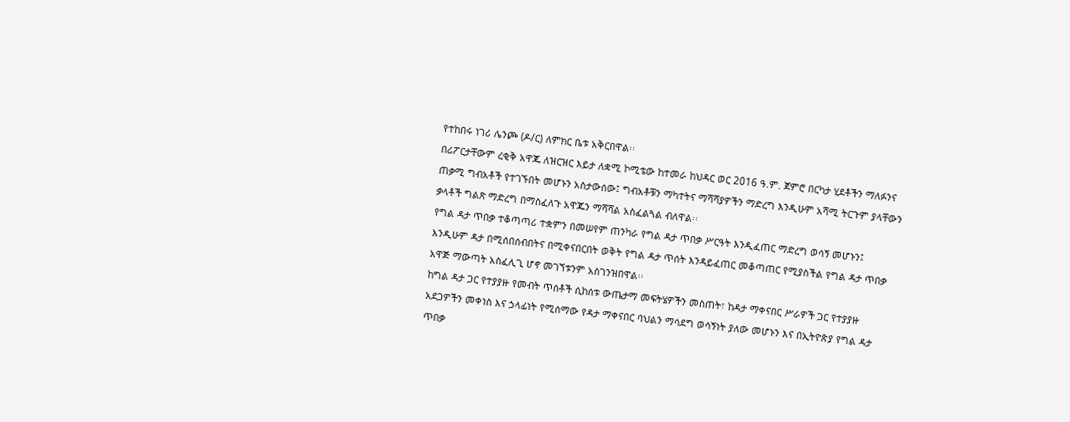የተከበሩ ነገሪ ሌንጮ (ዶ/ር) ለምክር ቤቱ አቅርበዋል፡፡
በሪፖርታቸውም ረቂቅ አዋጁ ለዝርዝር እይታ ለቋሚ ኮሚቴው ከተመራ ከህዳር ወር 2016 ዓ.ም. ጀምሮ በርካታ ሂደቶችን ማለፉንና ጠቃሚ ግብአቶች የተገኙበት መሆኑን አስታውሰው፤ ግብአቶቹን ማካተትና ማሻሻያዎችን ማድረግ እንዲሁም አሻሚ ትርጉም ያላቸውን ቃላቶች ግልጽ ማድረግ በማስፈለጉ አዋጁን ማሻሻል አስፈልጓል ብለዋል፡፡
የግል ዳታ ጥበቃ ተቆጣጣሪ ተቋምን በመሠየም ጠንካራ የግል ዳታ ጥበቃ ሥርዓት እንዲፈጠር ማድረግ ወሳኝ መሆኑን፤ እንዲሁም ዳታ በሚሰበሰብበትና በሚቀናበርበት ወቅት የግል ዳታ ጥሰት እንዳይፈጠር መቆጣጠር የሚያስችል የግል ዳታ ጥበቃ አዋጅ ማውጣት አስፈሊጊ ሆኖ መገኘቱንም አስገንዝበዋል፡፡
ከግል ዳታ ጋር የተያያዙ የመብት ጥሰቶች ሲከሰቱ ውጤታማ መፍትሄዎችን መስጠት፣ ከዳታ ማቀናበር ሥራዎች ጋር የተያያዙ አደጋዎችን መቀነስ እና ኃላፊነት የሚሰማው የዳታ ማቀናበር ባህልን ማሳደግ ወሳኝነት ያለው መሆኑን እና በኢትዮጵያ የግል ዳታ ጥበቃ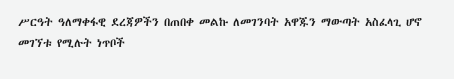ሥርዓት ዓለማቀፋዊ ደረጃዎችን በጠበቀ መልኩ ለመገንባት አዋጁን ማውጣት አስፈላጊ ሆኖ መገኘቱ የሚሉት ነጥቦች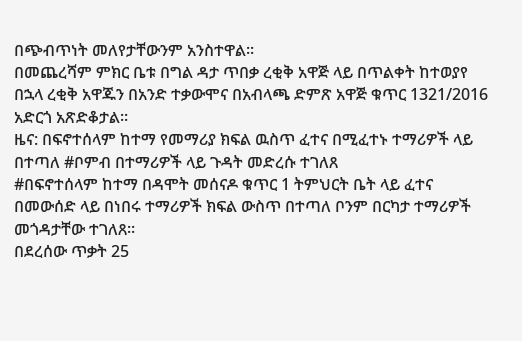በጭብጥነት መለየታቸውንም አንስተዋል፡፡
በመጨረሻም ምክር ቤቱ በግል ዳታ ጥበቃ ረቂቅ አዋጅ ላይ በጥልቀት ከተወያየ በኋላ ረቂቅ አዋጁን በአንድ ተቃውሞና በአብላጫ ድምጽ አዋጅ ቁጥር 1321/2016 አድርጎ አጽድቆታል፡፡
ዜና: በፍኖተሰላም ከተማ የመማሪያ ክፍል ዉስጥ ፈተና በሚፈተኑ ተማሪዎች ላይ በተጣለ #ቦምብ በተማሪዎች ላይ ጉዳት መድረሱ ተገለጸ
#በፍኖተሰላም ከተማ በዳሞት መሰናዶ ቁጥር 1 ትምህርት ቤት ላይ ፈተና በመውሰድ ላይ በነበሩ ተማሪዎች ክፍል ውስጥ በተጣለ ቦንም በርካታ ተማሪዎች መጎዳታቸው ተገለጸ።
በደረሰው ጥቃት 25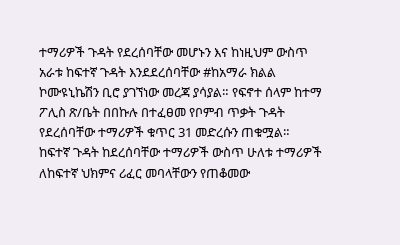ተማሪዎች ጉዳት የደረሰባቸው መሆኑን እና ከነዚህም ውስጥ አራቱ ከፍተኛ ጉዳት እንደደረሰባቸው #ከአማራ ክልል ኮሙዩኒኬሽን ቢሮ ያገኘነው መረጃ ያሳያል። የፍኖተ ሰላም ከተማ ፖሊስ ጽ/ቤት በበኩሉ በተፈፀመ የቦምብ ጥቃት ጉዳት የደረሰባቸው ተማሪዎች ቁጥር 31 መድረሱን ጠቁሟል።
ከፍተኛ ጉዳት ከደረሰባቸው ተማሪዎች ውስጥ ሁለቱ ተማሪዎች ለከፍተኛ ህክምና ሪፈር መባላቸውን የጠቆመው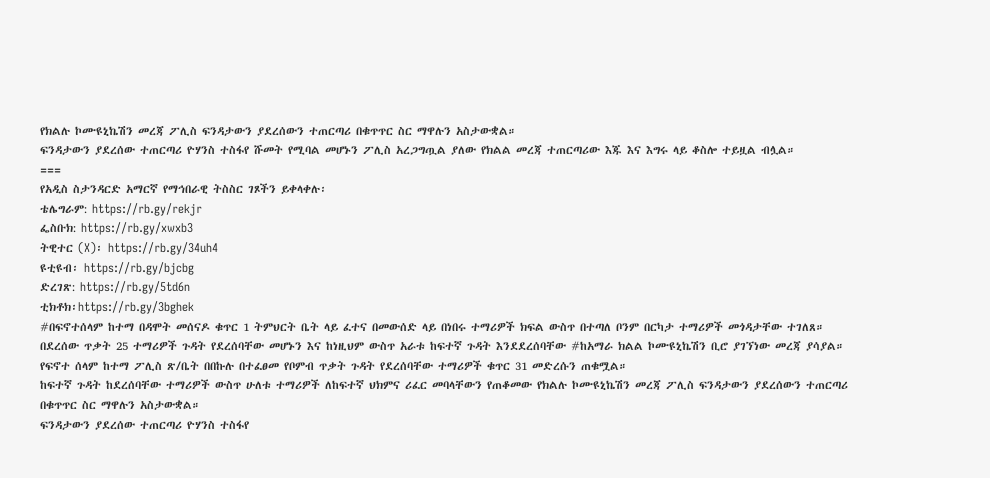የክልሉ ኮሙዩኒኬሽን መረጃ ፖሊስ ፍንዳታውን ያደረሰውን ተጠርጣሪ በቁጥጥር ስር ማዋሉን አስታውቋል።
ፍንዳታውን ያደረሰው ተጠርጣሪ ዮሃንስ ተስፋየ ሹመት የሚባል መሆኑን ፖሊስ አረጋግጧል ያለው የክልል መረጃ ተጠርጣሪው እጁ እና እግሩ ላይ ቆስሎ ተይዟል ብሏል።
===
የአዲስ ስታንዳርድ አማርኛ የማኅበራዊ ትስስር ገጾችን ይቀላቀሉ፡
ቴሌግራም: https://rb.gy/rekjr
ፌስቡክ: https://rb.gy/xwxb3
ትዊተር (X)፡ https://rb.gy/34uh4
ዩቲዩብ፡ https://rb.gy/bjcbg
ድረገጽ: https://rb.gy/5td6n
ቲክቶክ፡https://rb.gy/3bghek
#በፍኖተሰላም ከተማ በዳሞት መሰናዶ ቁጥር 1 ትምህርት ቤት ላይ ፈተና በመውሰድ ላይ በነበሩ ተማሪዎች ክፍል ውስጥ በተጣለ ቦንም በርካታ ተማሪዎች መጎዳታቸው ተገለጸ።
በደረሰው ጥቃት 25 ተማሪዎች ጉዳት የደረሰባቸው መሆኑን እና ከነዚህም ውስጥ አራቱ ከፍተኛ ጉዳት እንደደረሰባቸው #ከአማራ ክልል ኮሙዩኒኬሽን ቢሮ ያገኘነው መረጃ ያሳያል። የፍኖተ ሰላም ከተማ ፖሊስ ጽ/ቤት በበኩሉ በተፈፀመ የቦምብ ጥቃት ጉዳት የደረሰባቸው ተማሪዎች ቁጥር 31 መድረሱን ጠቁሟል።
ከፍተኛ ጉዳት ከደረሰባቸው ተማሪዎች ውስጥ ሁለቱ ተማሪዎች ለከፍተኛ ህክምና ሪፈር መባላቸውን የጠቆመው የክልሉ ኮሙዩኒኬሽን መረጃ ፖሊስ ፍንዳታውን ያደረሰውን ተጠርጣሪ በቁጥጥር ስር ማዋሉን አስታውቋል።
ፍንዳታውን ያደረሰው ተጠርጣሪ ዮሃንስ ተስፋየ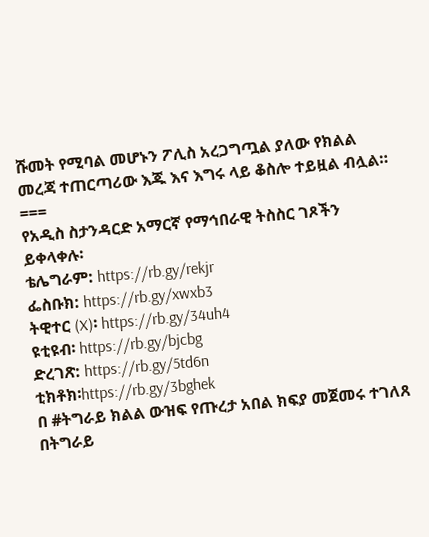ሹመት የሚባል መሆኑን ፖሊስ አረጋግጧል ያለው የክልል መረጃ ተጠርጣሪው እጁ እና እግሩ ላይ ቆስሎ ተይዟል ብሏል።
===
የአዲስ ስታንዳርድ አማርኛ የማኅበራዊ ትስስር ገጾችን ይቀላቀሉ፡
ቴሌግራም: https://rb.gy/rekjr
ፌስቡክ: https://rb.gy/xwxb3
ትዊተር (X)፡ https://rb.gy/34uh4
ዩቲዩብ፡ https://rb.gy/bjcbg
ድረገጽ: https://rb.gy/5td6n
ቲክቶክ፡https://rb.gy/3bghek
በ #ትግራይ ክልል ውዝፍ የጡረታ አበል ክፍያ መጀመሩ ተገለጸ
በትግራይ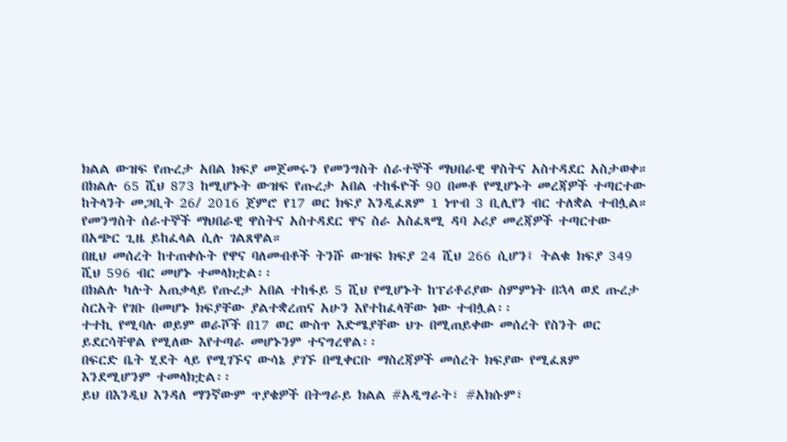ክልል ውዝፍ የጡረታ አበል ክፍያ መጀመሩን የመንግስት ሰራተኞች ማህበራዊ ዋስትና አስተዳደር አስታወቀ።
በክልሉ 65 ሺህ 873 ከሚሆኑት ውዝፍ የጡረታ አበል ተከፋዮች 90 በመቶ የሚሆኑት መረጃዎች ተጣርተው ከትላንት መጋቢት 26/ 2016 ጀምሮ የ17 ወር ክፍያ እንዲፈጸም 1 ነጥብ 3 ቢሊየን ብር ተለቋል ተብሏል።
የመንግስት ሰራተኞች ማህበራዊ ዋስትና አስተዳደር ዋና ስራ አስፈጻሚ ዳባ ኦሪያ መረጃዎች ተጣርተው በአጭር ጊዜ ይከፈላል ሲሉ ገልጸዋል።
በዚህ መሰረት ከተጠቀሱት የዋና ባለመብቶች ትንሹ ውዝፍ ክፍያ 24 ሺህ 266 ሲሆን፤ ትልቁ ክፍያ 349 ሺህ 596 ብር መሆኑ ተመላክቷል፡፡
በክልሉ ካሉት አጠቃላይ የጡረታ አበል ተከፋይ 5 ሺህ የሚሆኑት ከፕሪቶሪያው ስምምነት በኋላ ወደ ጡረታ ስርአት የገቡ በመሆኑ ክፍያቸው ያልተቋረጠና አሁን እየተከፈላቸው ነው ተብሏል፡፡
ተተኪ የሚባሉ ወይም ወራሾች በ17 ወር ውስጥ እድሜያቸው ህጉ በሚጠይቀው መሰረት የስንት ወር ይደርሳቸዋል የሚለው እየተጣራ መሆኑንም ተናግረዋል፡፡
በፍርድ ቤት ሂደት ላይ የሚገኙና ውሳኔ ያገኙ በሚቀርቡ ማስረጃዎች መሰረት ክፍያው የሚፈጸም እንደሚሆንም ተመላክቷል፡፡
ይህ በእንዲህ እንዳለ ማንኛውም ጥያቄዎች በትግራይ ክልል #አዲግራት፣ #አክሱም፣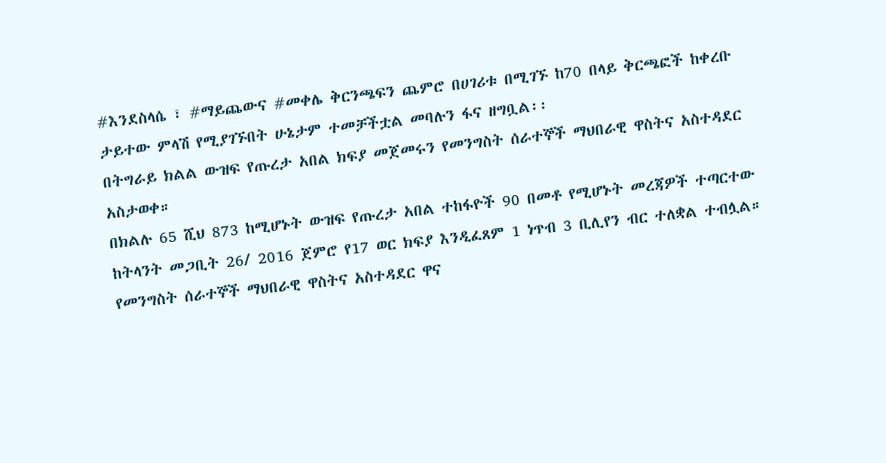#እንደስላሴ ፣ #ማይጨውና #መቀሌ ቅርንጫፍን ጨምሮ በሀገሪቱ በሚገኙ ከ70 በላይ ቅርጫፎች ከቀረቡ ታይተው ምላሽ የሚያገኙበት ሁኔታም ተመቻችቷል መባሉን ፋና ዘግቧል፡፡
በትግራይ ክልል ውዝፍ የጡረታ አበል ክፍያ መጀመሩን የመንግስት ሰራተኞች ማህበራዊ ዋስትና አስተዳደር አስታወቀ።
በክልሉ 65 ሺህ 873 ከሚሆኑት ውዝፍ የጡረታ አበል ተከፋዮች 90 በመቶ የሚሆኑት መረጃዎች ተጣርተው ከትላንት መጋቢት 26/ 2016 ጀምሮ የ17 ወር ክፍያ እንዲፈጸም 1 ነጥብ 3 ቢሊየን ብር ተለቋል ተብሏል።
የመንግስት ሰራተኞች ማህበራዊ ዋስትና አስተዳደር ዋና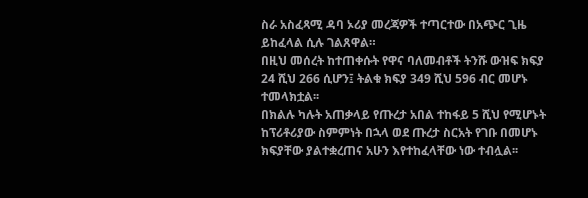ስራ አስፈጻሚ ዳባ ኦሪያ መረጃዎች ተጣርተው በአጭር ጊዜ ይከፈላል ሲሉ ገልጸዋል።
በዚህ መሰረት ከተጠቀሱት የዋና ባለመብቶች ትንሹ ውዝፍ ክፍያ 24 ሺህ 266 ሲሆን፤ ትልቁ ክፍያ 349 ሺህ 596 ብር መሆኑ ተመላክቷል፡፡
በክልሉ ካሉት አጠቃላይ የጡረታ አበል ተከፋይ 5 ሺህ የሚሆኑት ከፕሪቶሪያው ስምምነት በኋላ ወደ ጡረታ ስርአት የገቡ በመሆኑ ክፍያቸው ያልተቋረጠና አሁን እየተከፈላቸው ነው ተብሏል፡፡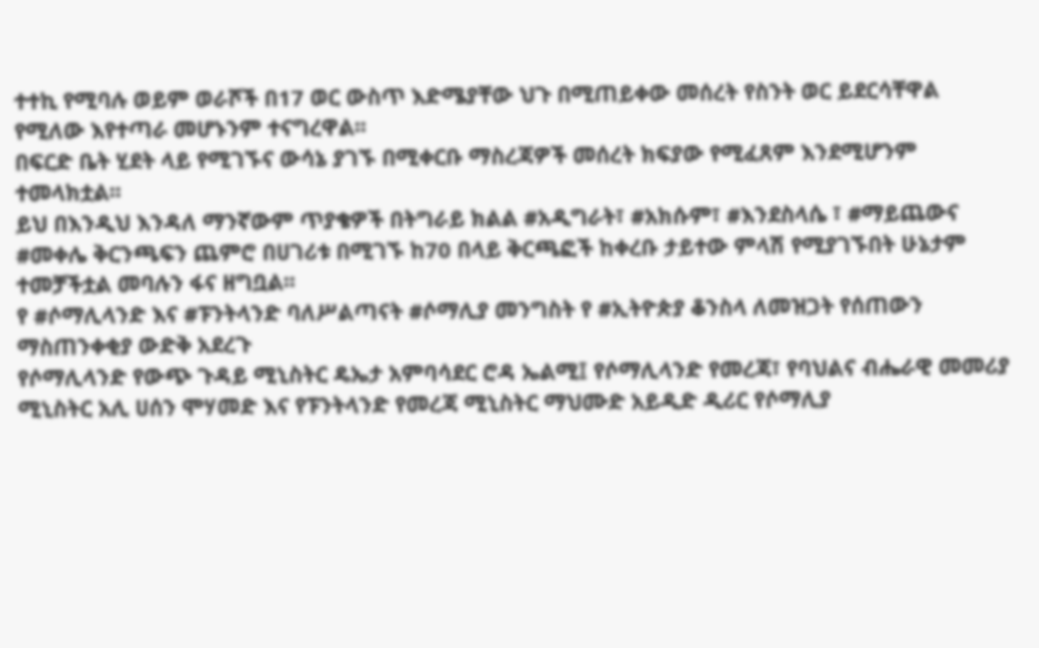ተተኪ የሚባሉ ወይም ወራሾች በ17 ወር ውስጥ እድሜያቸው ህጉ በሚጠይቀው መሰረት የስንት ወር ይደርሳቸዋል የሚለው እየተጣራ መሆኑንም ተናግረዋል፡፡
በፍርድ ቤት ሂደት ላይ የሚገኙና ውሳኔ ያገኙ በሚቀርቡ ማስረጃዎች መሰረት ክፍያው የሚፈጸም እንደሚሆንም ተመላክቷል፡፡
ይህ በእንዲህ እንዳለ ማንኛውም ጥያቄዎች በትግራይ ክልል #አዲግራት፣ #አክሱም፣ #እንደስላሴ ፣ #ማይጨውና #መቀሌ ቅርንጫፍን ጨምሮ በሀገሪቱ በሚገኙ ከ70 በላይ ቅርጫፎች ከቀረቡ ታይተው ምላሽ የሚያገኙበት ሁኔታም ተመቻችቷል መባሉን ፋና ዘግቧል፡፡
የ #ሶማሊላንድ እና #ፑንትላንድ ባለሥልጣናት #ሶማሊያ መንግስት የ #ኢትዮጵያ ቆንስላ ለመዝጋት የሰጠውን ማስጠንቀቂያ ውድቅ አደረጉ
የሶማሊላንድ የውጭ ጉዳይ ሚኒስትር ዴኤታ አምባሳደር ሮዳ ኤልሚ፤ የሶማሊላንድ የመረጃ፣ የባህልና ብሔራዊ መመሪያ ሚኒስትር አሊ ሀሰን ሞሃመድ እና የፑንትላንድ የመረጃ ሚኒስትር ማህሙድ አይዲድ ዲሪር የሶማሊያ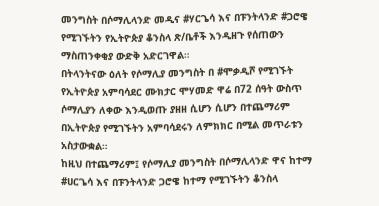መንግስት በሶማሊላንድ መዲና #ሃርጌሳ እና በፑንትላንድ #ጋሮዌ የሚገኙትን የኢትዮጵያ ቆንስላ ጽ/ቤቶች እንዲዘጉ የሰጠውን ማስጠንቀቂያ ውድቅ አድርገዋል።
በትላንትናው ዕለት የሶማሊያ መንግስት በ #ሞቃዲሾ የሚገኙት የኢትዮጵያ አምባሳደር ሙክታር ሞሃመድ ዋሬ በ72 ሰዓት ውስጥ ሶማሊያን ለቀው እንዲወጡ ያዘዘ ሲሆን ሲሆን በተጨማሪም በኢትዮጵያ የሚገኙትን አምባሳደሩን ለምክክር በሚል መጥራቱን አስታውቋል።
ከዚህ በተጨማሪም፤ የሶማሊያ መንግስት በሶማሊላንድ ዋና ከተማ #ሀርጌሳ እና በፑንትላንድ ጋሮዌ ከተማ የሚገኙትን ቆንስላ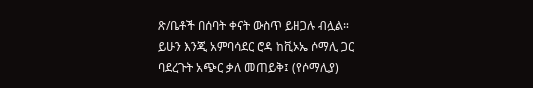ጽ/ቤቶች በሰባት ቀናት ውስጥ ይዘጋሉ ብሏል።
ይሁን እንጂ አምባሳደር ሮዳ ከቪኦኤ ሶማሊ ጋር ባደረጉት አጭር ቃለ መጠይቅ፤ (የሶማሊያ)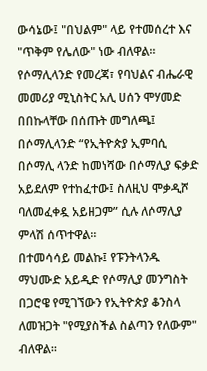ውሳኔው፤ "በህልም" ላይ የተመሰረተ እና "ጥቅም የሌለው" ነው ብለዋል።
የሶማሊላንድ የመረጃ፣ የባህልና ብሔራዊ መመሪያ ሚኒስትር አሊ ሀሰን ሞሃመድ በበኩላቸው በሰጡት መግለጫ፤ በሶማሊላንድ “የኢትዮጵያ ኢምባሲ በሶማሊ ላንድ ከመነሻው በሶማሊያ ፍቃድ አይደለም የተከፈተው፤ ስለዚህ ሞቃዲሾ ባለመፈቀዷ አይዘጋም” ሲሉ ለሶማሊያ ምላሽ ሰጥተዋል።
በተመሳሳይ መልኩ፤ የፑንትላንዱ ማህሙድ አይዲድ የሶማሊያ መንግስት በጋሮዌ የሚገኘውን የኢትዮጵያ ቆንስላ ለመዝጋት "የሚያስችል ስልጣን የለውም" ብለዋል።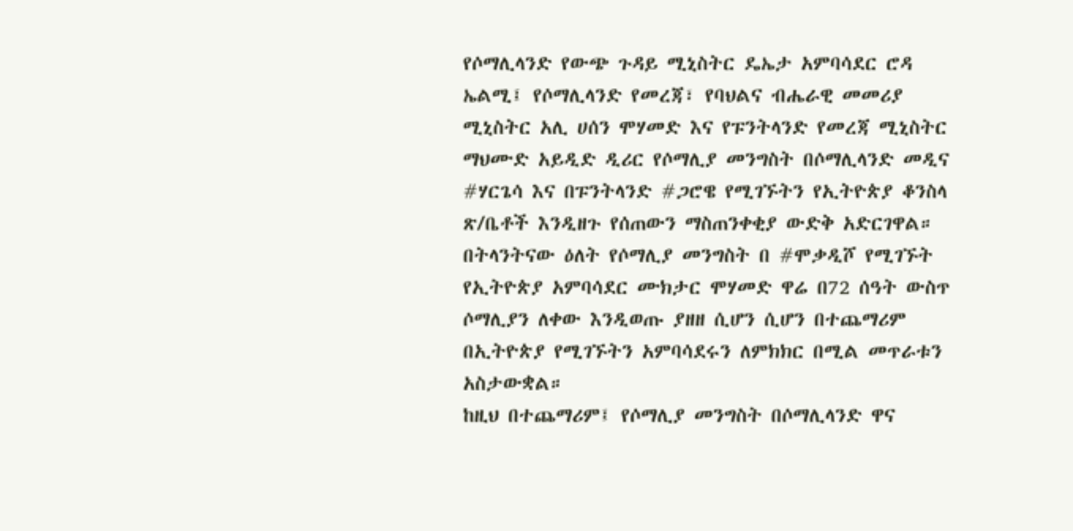የሶማሊላንድ የውጭ ጉዳይ ሚኒስትር ዴኤታ አምባሳደር ሮዳ ኤልሚ፤ የሶማሊላንድ የመረጃ፣ የባህልና ብሔራዊ መመሪያ ሚኒስትር አሊ ሀሰን ሞሃመድ እና የፑንትላንድ የመረጃ ሚኒስትር ማህሙድ አይዲድ ዲሪር የሶማሊያ መንግስት በሶማሊላንድ መዲና #ሃርጌሳ እና በፑንትላንድ #ጋሮዌ የሚገኙትን የኢትዮጵያ ቆንስላ ጽ/ቤቶች እንዲዘጉ የሰጠውን ማስጠንቀቂያ ውድቅ አድርገዋል።
በትላንትናው ዕለት የሶማሊያ መንግስት በ #ሞቃዲሾ የሚገኙት የኢትዮጵያ አምባሳደር ሙክታር ሞሃመድ ዋሬ በ72 ሰዓት ውስጥ ሶማሊያን ለቀው እንዲወጡ ያዘዘ ሲሆን ሲሆን በተጨማሪም በኢትዮጵያ የሚገኙትን አምባሳደሩን ለምክክር በሚል መጥራቱን አስታውቋል።
ከዚህ በተጨማሪም፤ የሶማሊያ መንግስት በሶማሊላንድ ዋና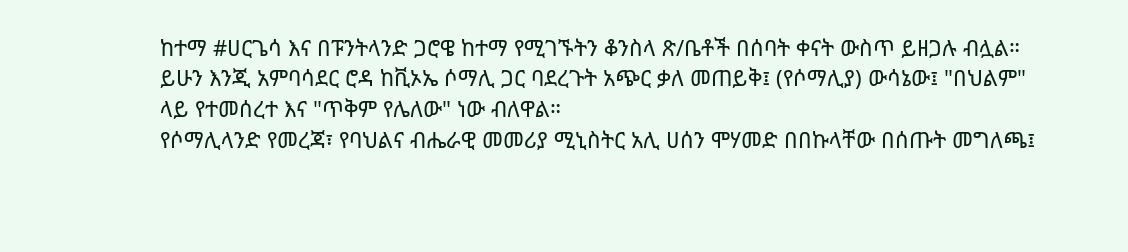ከተማ #ሀርጌሳ እና በፑንትላንድ ጋሮዌ ከተማ የሚገኙትን ቆንስላ ጽ/ቤቶች በሰባት ቀናት ውስጥ ይዘጋሉ ብሏል።
ይሁን እንጂ አምባሳደር ሮዳ ከቪኦኤ ሶማሊ ጋር ባደረጉት አጭር ቃለ መጠይቅ፤ (የሶማሊያ) ውሳኔው፤ "በህልም" ላይ የተመሰረተ እና "ጥቅም የሌለው" ነው ብለዋል።
የሶማሊላንድ የመረጃ፣ የባህልና ብሔራዊ መመሪያ ሚኒስትር አሊ ሀሰን ሞሃመድ በበኩላቸው በሰጡት መግለጫ፤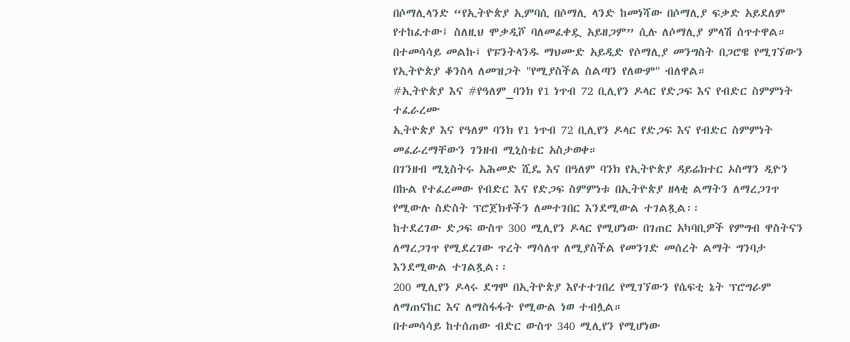በሶማሊላንድ “የኢትዮጵያ ኢምባሲ በሶማሊ ላንድ ከመነሻው በሶማሊያ ፍቃድ አይደለም የተከፈተው፤ ስለዚህ ሞቃዲሾ ባለመፈቀዷ አይዘጋም” ሲሉ ለሶማሊያ ምላሽ ሰጥተዋል።
በተመሳሳይ መልኩ፤ የፑንትላንዱ ማህሙድ አይዲድ የሶማሊያ መንግስት በጋሮዌ የሚገኘውን የኢትዮጵያ ቆንስላ ለመዝጋት "የሚያስችል ስልጣን የለውም" ብለዋል።
#ኢትዮጵያ እና #የዓለም_ባንክ የ1 ነጥብ 72 ቢሊየን ዶላር የድጋፍ እና የብድር ስምምነት ተፈራረሙ
ኢትዮጵያ እና የዓለም ባንክ የ1 ነጥብ 72 ቢሊየን ዶላር የድጋፍ እና የብድር ስምምነት መፈራረማቸውን ገንዘብ ሚኒስቴር አስታወቀ።
በገንዘብ ሚኒስትሩ አሕመድ ሺዴ እና በዓለም ባንክ የኢትዮጵያ ዳይሬክተር ኦስማን ዲዮን በኩል የተፈረመው የብድር እና የድጋፍ ስምምነቱ በኢትዮጵያ ዘላቂ ልማትን ለማረጋገጥ የሚውሉ ስድስት ፕሮጀክቶችን ለመተገበር እንደሚውል ተገልጿል፡፡
ከተደረገው ድጋፍ ውስጥ 300 ሚሊየን ዶላር የሚሆነው በገጠር አካባቢዎች የምግብ ዋስትናን ለማረጋገጥ የሚደረገው ጥረት ማሳለጥ ለሚያስችል የመንገድ መሰረት ልማት ግንባታ እንደሚውል ተገልጿል፡፡
200 ሚሊየን ዶላሩ ደግሞ በኢትዮጵያ እየተተገበረ የሚገኘውን የሴፍቲ ኔት ፕሮግራም ለማጠናከር እና ለማስፋፋት የሚውል ነወ ተብሏል።
በተመሳሳይ ከተሰጠው ብድር ውስጥ 340 ሚሊየን የሚሆነው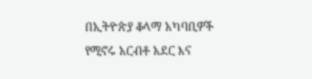በኢትዮጵያ ቆላማ አካባቢዎች የሚኖሩ አርብቶ አደር እና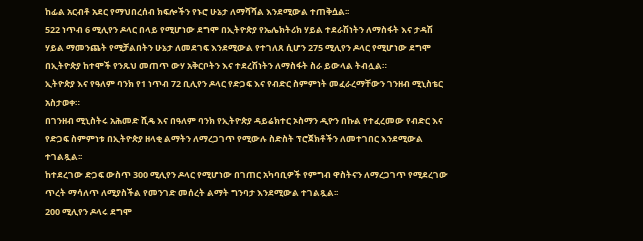ከፊል አርብቶ አደር የማህበረሰብ ክፍሎችን የኑሮ ሁኔታ ለማሻሻል እንደሚውል ተጠቅሷል፡፡
522 ነጥብ 6 ሚሊየን ዶላር በላይ የሚሆነው ደግሞ በኢትዮጵያ የኤሌክትሪክ ሃይል ተደራሽነትን ለማስፋት እና ታዳሽ ሃይል ማመንጨት የሚቻልበትን ሁኔታ ለመደገፍ እንደሚውል የተገለጸ ሲሆን 275 ሚሊየን ዶላር የሚሆነው ደግሞ በኢትዮጵያ ከተሞች የንጹህ መጠጥ ውሃ አቅርቦትን እና ተደረሽነትን ለማስፋት ስራ ይውላል ትብሏል።
ኢትዮጵያ እና የዓለም ባንክ የ1 ነጥብ 72 ቢሊየን ዶላር የድጋፍ እና የብድር ስምምነት መፈራረማቸውን ገንዘብ ሚኒስቴር አስታወቀ።
በገንዘብ ሚኒስትሩ አሕመድ ሺዴ እና በዓለም ባንክ የኢትዮጵያ ዳይሬክተር ኦስማን ዲዮን በኩል የተፈረመው የብድር እና የድጋፍ ስምምነቱ በኢትዮጵያ ዘላቂ ልማትን ለማረጋገጥ የሚውሉ ስድስት ፕሮጀክቶችን ለመተገበር እንደሚውል ተገልጿል፡፡
ከተደረገው ድጋፍ ውስጥ 300 ሚሊየን ዶላር የሚሆነው በገጠር አካባቢዎች የምግብ ዋስትናን ለማረጋገጥ የሚደረገው ጥረት ማሳለጥ ለሚያስችል የመንገድ መሰረት ልማት ግንባታ እንደሚውል ተገልጿል፡፡
200 ሚሊየን ዶላሩ ደግሞ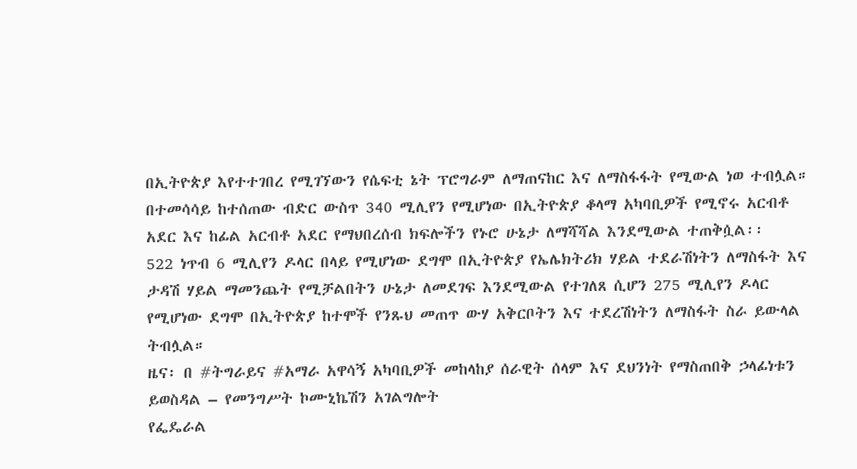በኢትዮጵያ እየተተገበረ የሚገኘውን የሴፍቲ ኔት ፕሮግራም ለማጠናከር እና ለማስፋፋት የሚውል ነወ ተብሏል።
በተመሳሳይ ከተሰጠው ብድር ውስጥ 340 ሚሊየን የሚሆነው በኢትዮጵያ ቆላማ አካባቢዎች የሚኖሩ አርብቶ አደር እና ከፊል አርብቶ አደር የማህበረሰብ ክፍሎችን የኑሮ ሁኔታ ለማሻሻል እንደሚውል ተጠቅሷል፡፡
522 ነጥብ 6 ሚሊየን ዶላር በላይ የሚሆነው ደግሞ በኢትዮጵያ የኤሌክትሪክ ሃይል ተደራሽነትን ለማስፋት እና ታዳሽ ሃይል ማመንጨት የሚቻልበትን ሁኔታ ለመደገፍ እንደሚውል የተገለጸ ሲሆን 275 ሚሊየን ዶላር የሚሆነው ደግሞ በኢትዮጵያ ከተሞች የንጹህ መጠጥ ውሃ አቅርቦትን እና ተደረሽነትን ለማስፋት ስራ ይውላል ትብሏል።
ዜና፡ በ #ትግራይና #አማራ አዋሳኝ አካባቢዎች መከላከያ ሰራዊት ሰላም እና ደህንነት የማስጠበቅ ኃላፊነቱን ይወስዳል – የመንግሥት ኮሙኒኬሽን አገልግሎት
የፌዴራል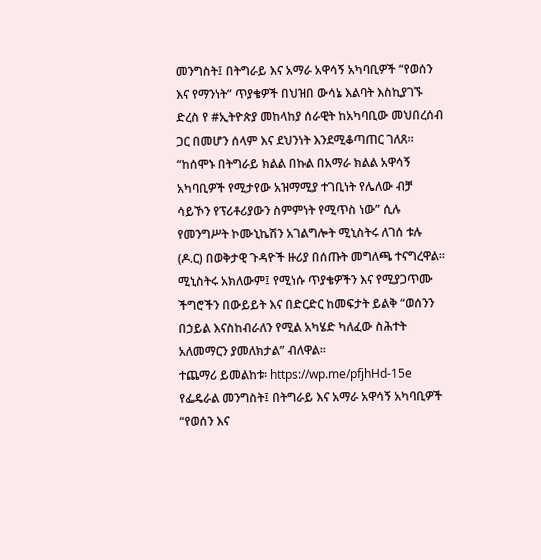መንግስት፤ በትግራይ እና አማራ አዋሳኝ አካባቢዎች “የወሰን እና የማንነት” ጥያቄዎች በህዝበ ውሳኔ እልባት እስኪያገኙ ድረስ የ #ኢትዮጵያ መከላከያ ሰራዊት ከአካባቢው መህበረሰብ ጋር በመሆን ሰላም እና ደህንነት እንደሚቆጣጠር ገለጸ።
“ከሰሞኑ በትግራይ ክልል በኩል በአማራ ክልል አዋሳኝ አካባቢዎች የሚታየው አዝማሚያ ተገቢነት የሌለው ብቻ ሳይኾን የፕሪቶሪያውን ስምምነት የሚጥስ ነው” ሲሉ የመንግሥት ኮሙኒኬሽን አገልግሎት ሚኒስትሩ ለገሰ ቱሉ (ዶ.ር) በወቅታዊ ጉዳዮች ዙሪያ በሰጡት መግለጫ ተናግረዋል።
ሚኒስትሩ አክለውም፤ የሚነሱ ጥያቄዎችን እና የሚያጋጥሙ ችግሮችን በውይይት እና በድርድር ከመፍታት ይልቅ “ወሰንን በኃይል እናስከብራለን የሚል አካሄድ ካለፈው ስሕተት አለመማርን ያመለክታል” ብለዋል፡፡
ተጨማሪ ይመልከቱ፡ https://wp.me/pfjhHd-15e
የፌዴራል መንግስት፤ በትግራይ እና አማራ አዋሳኝ አካባቢዎች “የወሰን እና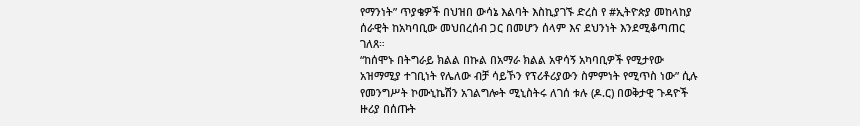የማንነት” ጥያቄዎች በህዝበ ውሳኔ እልባት እስኪያገኙ ድረስ የ #ኢትዮጵያ መከላከያ ሰራዊት ከአካባቢው መህበረሰብ ጋር በመሆን ሰላም እና ደህንነት እንደሚቆጣጠር ገለጸ።
“ከሰሞኑ በትግራይ ክልል በኩል በአማራ ክልል አዋሳኝ አካባቢዎች የሚታየው አዝማሚያ ተገቢነት የሌለው ብቻ ሳይኾን የፕሪቶሪያውን ስምምነት የሚጥስ ነው” ሲሉ የመንግሥት ኮሙኒኬሽን አገልግሎት ሚኒስትሩ ለገሰ ቱሉ (ዶ.ር) በወቅታዊ ጉዳዮች ዙሪያ በሰጡት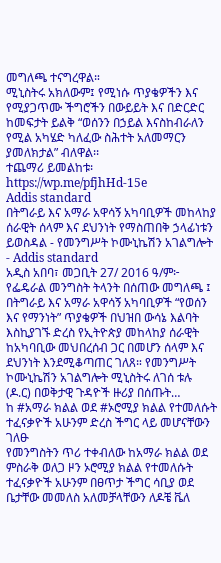መግለጫ ተናግረዋል።
ሚኒስትሩ አክለውም፤ የሚነሱ ጥያቄዎችን እና የሚያጋጥሙ ችግሮችን በውይይት እና በድርድር ከመፍታት ይልቅ “ወሰንን በኃይል እናስከብራለን የሚል አካሄድ ካለፈው ስሕተት አለመማርን ያመለክታል” ብለዋል፡፡
ተጨማሪ ይመልከቱ፡ https://wp.me/pfjhHd-15e
Addis standard
በትግራይ እና አማራ አዋሳኝ አካባቢዎች መከላከያ ሰራዊት ሰላም እና ደህንነት የማስጠበቅ ኃላፊነቱን ይወስዳል - የመንግሥት ኮሙኒኬሽን አገልግሎት - Addis standard
አዲስ አበባ፣ መጋቢት 27/ 2016 ዓ/ም፦ የፌዴራል መንግስት ትላንት በሰጠው መግለጫ ፤ በትግራይ እና አማራ አዋሳኝ አካባቢዎች “የወሰን እና የማንነት” ጥያቄዎች በህዝበ ውሳኔ እልባት እስኪያገኙ ድረስ የኢትዮጵያ መከላከያ ሰራዊት ከአካባቢው መህበረሰብ ጋር በመሆን ሰላም እና ደህንነት እንደሚቆጣጠር ገለጸ። የመንግሥት ኮሙኒኬሽን አገልግሎት ሚኒስትሩ ለገሰ ቱሉ (ዶ.ር) በወቅታዊ ጉዳዮች ዙሪያ በሰጡት…
ከ #አማራ ክልል ወደ #ኦሮሚያ ክልል የተመለሱት ተፈናቃዮች አሁንም ድረስ ችግር ላይ መሆናቸውን ገለፁ
የመንግስትን ጥሪ ተቀብለው ከአማራ ክልል ወደ ምስራቅ ወለጋ ዞን ኦሮሚያ ክልል የተመለሱት ተፈናቃዮች አሁንም በፀጥታ ችግር ሳቢያ ወደ ቤታቸው መመለስ አለመቻላቸውን ለዶቼ ቬለ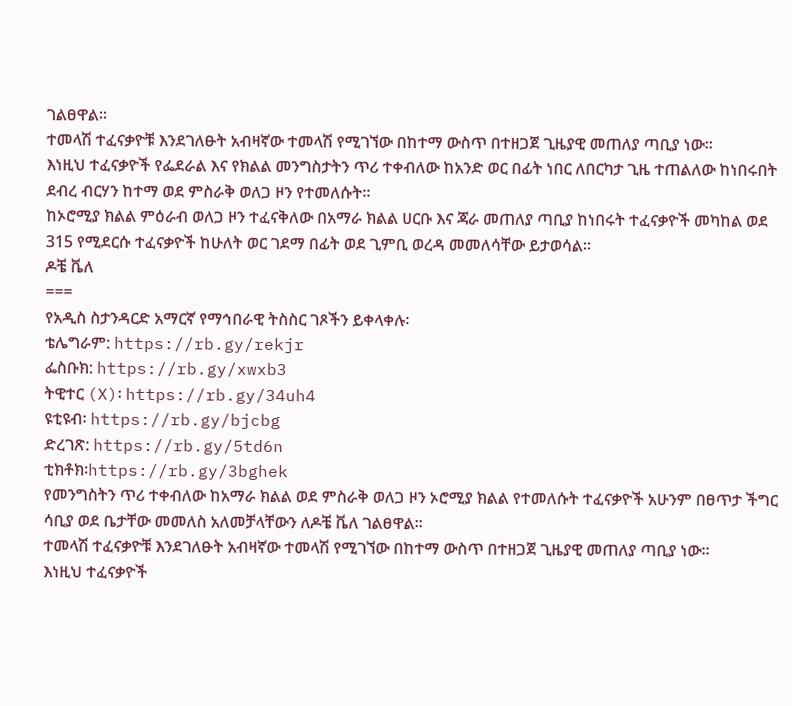ገልፀዋል።
ተመላሽ ተፈናቃዮቹ እንደገለፁት አብዛኛው ተመላሽ የሚገኘው በከተማ ውስጥ በተዘጋጀ ጊዜያዊ መጠለያ ጣቢያ ነው።
እነዚህ ተፈናቃዮች የፌደራል እና የክልል መንግስታትን ጥሪ ተቀብለው ከአንድ ወር በፊት ነበር ለበርካታ ጊዜ ተጠልለው ከነበሩበት ደብረ ብርሃን ከተማ ወደ ምስራቅ ወለጋ ዞን የተመለሱት።
ከኦሮሚያ ክልል ምዕራብ ወለጋ ዞን ተፈናቅለው በአማራ ክልል ሀርቡ እና ጃራ መጠለያ ጣቢያ ከነበሩት ተፈናቃዮች መካከል ወደ 315 የሚደርሱ ተፈናቃዮች ከሁለት ወር ገደማ በፊት ወደ ጊምቢ ወረዳ መመለሳቸው ይታወሳል።
ዶቼ ቬለ
===
የአዲስ ስታንዳርድ አማርኛ የማኅበራዊ ትስስር ገጾችን ይቀላቀሉ፡
ቴሌግራም: https://rb.gy/rekjr
ፌስቡክ: https://rb.gy/xwxb3
ትዊተር (X)፡ https://rb.gy/34uh4
ዩቲዩብ፡ https://rb.gy/bjcbg
ድረገጽ: https://rb.gy/5td6n
ቲክቶክ፡https://rb.gy/3bghek
የመንግስትን ጥሪ ተቀብለው ከአማራ ክልል ወደ ምስራቅ ወለጋ ዞን ኦሮሚያ ክልል የተመለሱት ተፈናቃዮች አሁንም በፀጥታ ችግር ሳቢያ ወደ ቤታቸው መመለስ አለመቻላቸውን ለዶቼ ቬለ ገልፀዋል።
ተመላሽ ተፈናቃዮቹ እንደገለፁት አብዛኛው ተመላሽ የሚገኘው በከተማ ውስጥ በተዘጋጀ ጊዜያዊ መጠለያ ጣቢያ ነው።
እነዚህ ተፈናቃዮች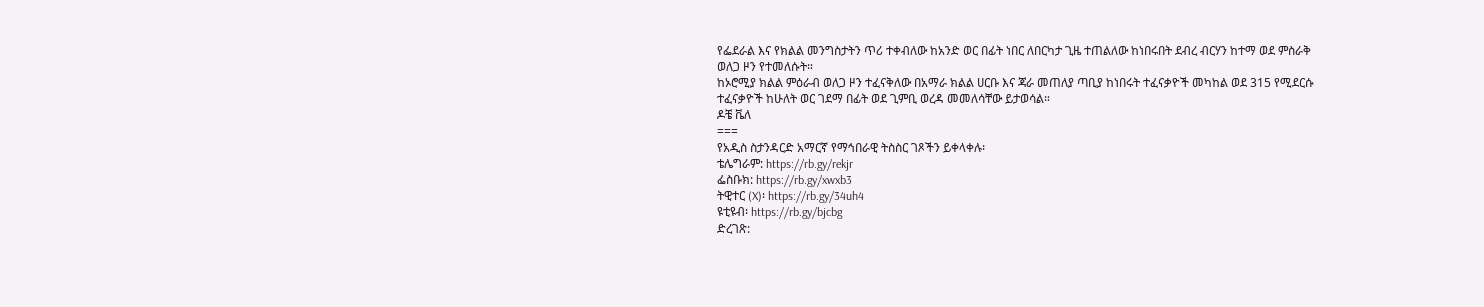የፌደራል እና የክልል መንግስታትን ጥሪ ተቀብለው ከአንድ ወር በፊት ነበር ለበርካታ ጊዜ ተጠልለው ከነበሩበት ደብረ ብርሃን ከተማ ወደ ምስራቅ ወለጋ ዞን የተመለሱት።
ከኦሮሚያ ክልል ምዕራብ ወለጋ ዞን ተፈናቅለው በአማራ ክልል ሀርቡ እና ጃራ መጠለያ ጣቢያ ከነበሩት ተፈናቃዮች መካከል ወደ 315 የሚደርሱ ተፈናቃዮች ከሁለት ወር ገደማ በፊት ወደ ጊምቢ ወረዳ መመለሳቸው ይታወሳል።
ዶቼ ቬለ
===
የአዲስ ስታንዳርድ አማርኛ የማኅበራዊ ትስስር ገጾችን ይቀላቀሉ፡
ቴሌግራም: https://rb.gy/rekjr
ፌስቡክ: https://rb.gy/xwxb3
ትዊተር (X)፡ https://rb.gy/34uh4
ዩቲዩብ፡ https://rb.gy/bjcbg
ድረገጽ: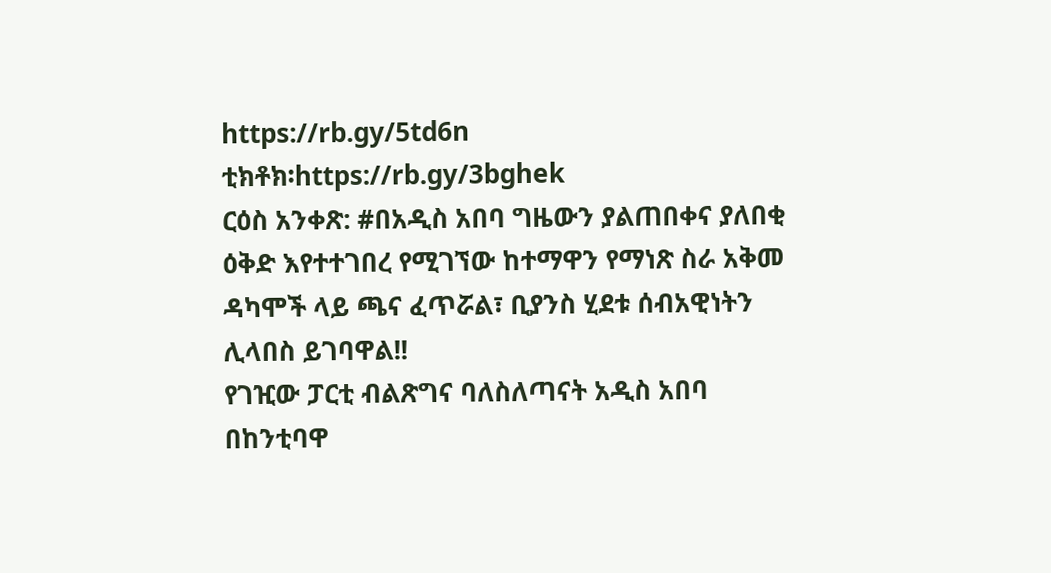https://rb.gy/5td6n
ቲክቶክ፡https://rb.gy/3bghek
ርዕስ አንቀጽ: #በአዲስ አበባ ግዜውን ያልጠበቀና ያለበቂ ዕቅድ እየተተገበረ የሚገኘው ከተማዋን የማነጽ ስራ አቅመ ዳካሞች ላይ ጫና ፈጥሯል፣ ቢያንስ ሂደቱ ሰብአዊነትን ሊላበስ ይገባዋል!!
የገዢው ፓርቲ ብልጽግና ባለስለጣናት አዲስ አበባ በከንቲባዋ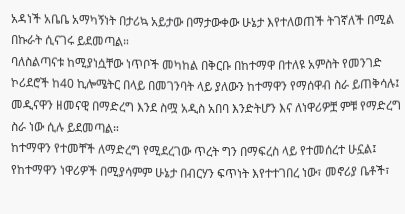አዳነች አቤቤ አማካኝነት በታሪኳ አይታው በማታውቀው ሁኔታ እየተለወጠች ትገኛለች በሚል በኩራት ሲናገሩ ይደመጣል።
ባለስልጣናቱ ከሚያነሷቸው ነጥቦች መካከል በቅርቡ በከተማዋ በተለዩ አምስት የመንገድ ኮሪደሮች ከ40 ኪሎሜትር በላይ በመገንባት ላይ ያለውን ከተማዋን የማሰዋብ ስራ ይጠቅሳሉ፤ መዲናዋን ዘመናዊ በማድረግ እንደ ስሟ አዲስ አበባ እንድትሆን እና ለነዋሪዎቿ ምቹ የማድረግ ስራ ነው ሲሉ ይደመጣል።
ከተማዋን የተመቸች ለማድረግ የሚደረገው ጥረት ግን በማፍረስ ላይ የተመሰረተ ሁኗል፤ የከተማዋን ነዋሪዎች በሚያሳምም ሁኔታ በብርሃን ፍጥነት እየተተገበረ ነው፣ መኖሪያ ቤቶች፣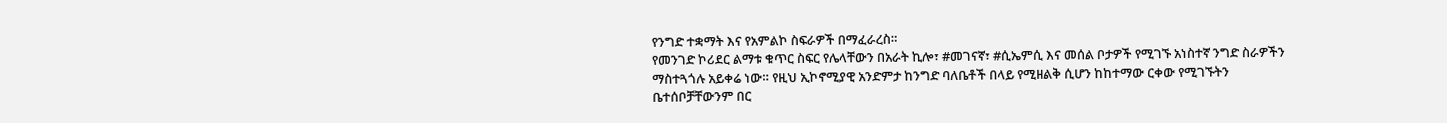የንግድ ተቋማት እና የአምልኮ ስፍራዎች በማፈራረስ።
የመንገድ ኮሪደር ልማቱ ቁጥር ስፍር የሌላቸውን በአራት ኪሎ፣ #መገናኛ፣ #ሲኤምሲ እና መሰል ቦታዎች የሚገኙ አነስተኛ ንግድ ስራዎችን ማስተጓጎሉ አይቀሬ ነው። የዚህ ኢኮኖሚያዊ አንድምታ ከንግድ ባለቤቶች በላይ የሚዘልቅ ሲሆን ከከተማው ርቀው የሚገኙትን ቤተሰቦቻቸውንም በር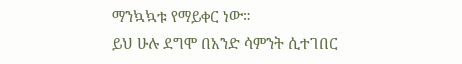ማንኳኳቱ የማይቀር ነው።
ይህ ሁሉ ደግሞ በአንድ ሳምንት ሲተገበር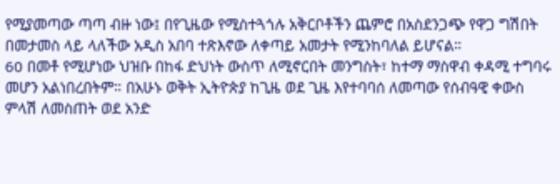የሚያመጣው ጣጣ ብዙ ነው፤ በየጊዜው የሚስተጓጎሉ አቅርቦቶችን ጨምሮ በአስደንጋጭ የዋጋ ግሽበት በመታመስ ላይ ላለችው አዲስ አበባ ተጽእኖው ለቀጣይ አመታት የሚንከባለል ይሆናል።
60 በመቶ የሚሆነው ህዝቡ በከፋ ድህነት ውስጥ ለሚኖርበት መንግስት፣ ከተማ ማስዋብ ቀዳሚ ተግባሩ መሆን አልነበረበትም። በአሁኑ ወቅት ኢትዮጵያ ከጊዜ ወደ ጊዜ እየተባባሰ ለመጣው የሰብዓዊ ቀውስ ምላሽ ለመስጠት ወደ አንድ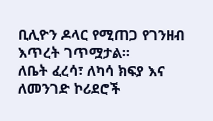ቢሊዮን ዶላር የሚጠጋ የገንዘብ እጥረት ገጥሟታል።
ለቤት ፈረሳ፣ ለካሳ ክፍያ እና ለመንገድ ኮሪደሮች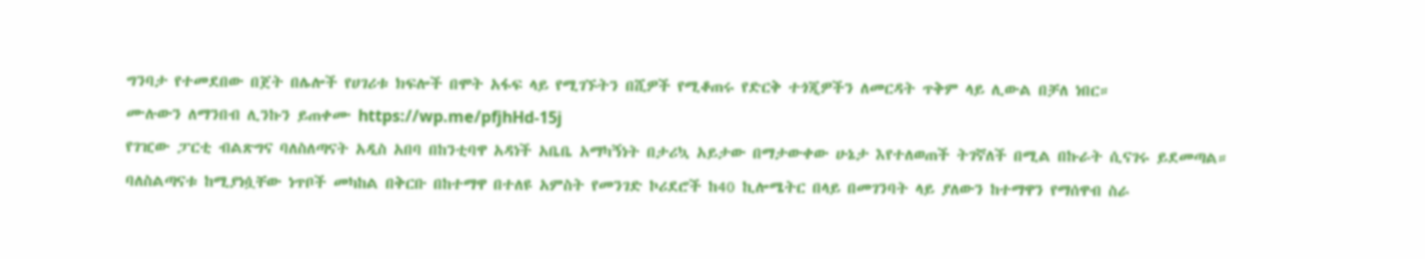ግንባታ የተመደበው በጀት በሌሎች የሀገሪቱ ክፍሎች በሞት አፋፍ ላይ የሚገኙትን በሺዎች የሚቆጠሩ የድርቅ ተጎጂዎችን ለመርዳት ጥቅም ላይ ሊውል በቻለ ነበር።
ሙሉውን ለማንበብ ሊንኩን ይጠቀሙ https://wp.me/pfjhHd-15j
የገዢው ፓርቲ ብልጽግና ባለስለጣናት አዲስ አበባ በከንቲባዋ አዳነች አቤቤ አማካኝነት በታሪኳ አይታው በማታውቀው ሁኔታ እየተለወጠች ትገኛለች በሚል በኩራት ሲናገሩ ይደመጣል።
ባለስልጣናቱ ከሚያነሷቸው ነጥቦች መካከል በቅርቡ በከተማዋ በተለዩ አምስት የመንገድ ኮሪደሮች ከ40 ኪሎሜትር በላይ በመገንባት ላይ ያለውን ከተማዋን የማሰዋብ ስራ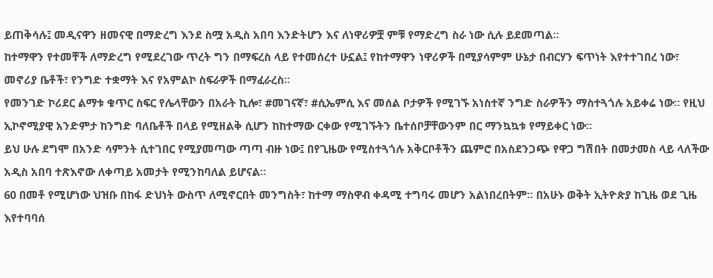ይጠቅሳሉ፤ መዲናዋን ዘመናዊ በማድረግ እንደ ስሟ አዲስ አበባ እንድትሆን እና ለነዋሪዎቿ ምቹ የማድረግ ስራ ነው ሲሉ ይደመጣል።
ከተማዋን የተመቸች ለማድረግ የሚደረገው ጥረት ግን በማፍረስ ላይ የተመሰረተ ሁኗል፤ የከተማዋን ነዋሪዎች በሚያሳምም ሁኔታ በብርሃን ፍጥነት እየተተገበረ ነው፣ መኖሪያ ቤቶች፣ የንግድ ተቋማት እና የአምልኮ ስፍራዎች በማፈራረስ።
የመንገድ ኮሪደር ልማቱ ቁጥር ስፍር የሌላቸውን በአራት ኪሎ፣ #መገናኛ፣ #ሲኤምሲ እና መሰል ቦታዎች የሚገኙ አነስተኛ ንግድ ስራዎችን ማስተጓጎሉ አይቀሬ ነው። የዚህ ኢኮኖሚያዊ አንድምታ ከንግድ ባለቤቶች በላይ የሚዘልቅ ሲሆን ከከተማው ርቀው የሚገኙትን ቤተሰቦቻቸውንም በር ማንኳኳቱ የማይቀር ነው።
ይህ ሁሉ ደግሞ በአንድ ሳምንት ሲተገበር የሚያመጣው ጣጣ ብዙ ነው፤ በየጊዜው የሚስተጓጎሉ አቅርቦቶችን ጨምሮ በአስደንጋጭ የዋጋ ግሽበት በመታመስ ላይ ላለችው አዲስ አበባ ተጽእኖው ለቀጣይ አመታት የሚንከባለል ይሆናል።
60 በመቶ የሚሆነው ህዝቡ በከፋ ድህነት ውስጥ ለሚኖርበት መንግስት፣ ከተማ ማስዋብ ቀዳሚ ተግባሩ መሆን አልነበረበትም። በአሁኑ ወቅት ኢትዮጵያ ከጊዜ ወደ ጊዜ እየተባባሰ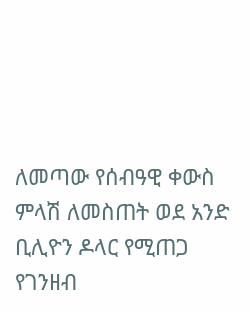ለመጣው የሰብዓዊ ቀውስ ምላሽ ለመስጠት ወደ አንድ ቢሊዮን ዶላር የሚጠጋ የገንዘብ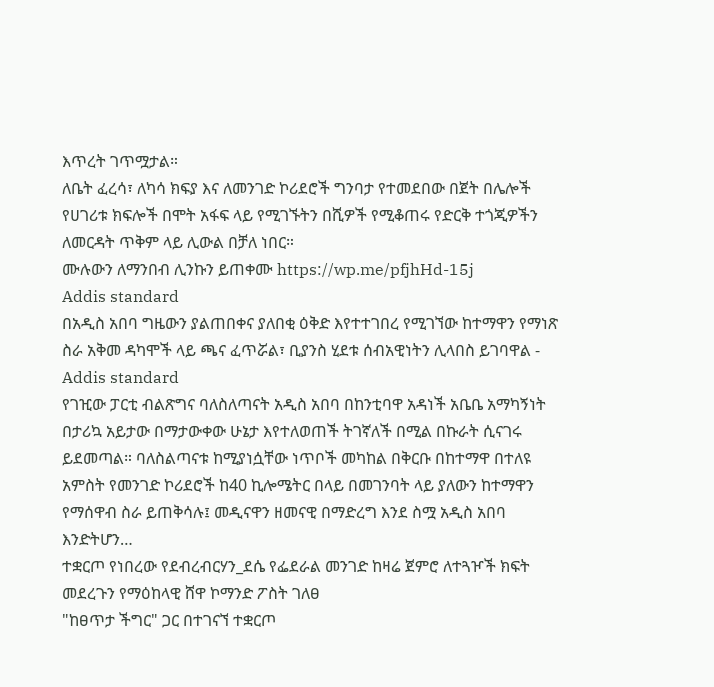እጥረት ገጥሟታል።
ለቤት ፈረሳ፣ ለካሳ ክፍያ እና ለመንገድ ኮሪደሮች ግንባታ የተመደበው በጀት በሌሎች የሀገሪቱ ክፍሎች በሞት አፋፍ ላይ የሚገኙትን በሺዎች የሚቆጠሩ የድርቅ ተጎጂዎችን ለመርዳት ጥቅም ላይ ሊውል በቻለ ነበር።
ሙሉውን ለማንበብ ሊንኩን ይጠቀሙ https://wp.me/pfjhHd-15j
Addis standard
በአዲስ አበባ ግዜውን ያልጠበቀና ያለበቂ ዕቅድ እየተተገበረ የሚገኘው ከተማዋን የማነጽ ስራ አቅመ ዳካሞች ላይ ጫና ፈጥሯል፣ ቢያንስ ሂደቱ ሰብአዊነትን ሊላበስ ይገባዋል - Addis standard
የገዢው ፓርቲ ብልጽግና ባለስለጣናት አዲስ አበባ በከንቲባዋ አዳነች አቤቤ አማካኝነት በታሪኳ አይታው በማታውቀው ሁኔታ እየተለወጠች ትገኛለች በሚል በኩራት ሲናገሩ ይደመጣል። ባለስልጣናቱ ከሚያነሷቸው ነጥቦች መካከል በቅርቡ በከተማዋ በተለዩ አምስት የመንገድ ኮሪደሮች ከ40 ኪሎሜትር በላይ በመገንባት ላይ ያለውን ከተማዋን የማሰዋብ ስራ ይጠቅሳሉ፤ መዲናዋን ዘመናዊ በማድረግ እንደ ስሟ አዲስ አበባ እንድትሆን…
ተቋርጦ የነበረው የደብረብርሃን_ደሴ የፌደራል መንገድ ከዛሬ ጀምሮ ለተጓዦች ክፍት መደረጉን የማዕከላዊ ሸዋ ኮማንድ ፖስት ገለፀ
"ከፀጥታ ችግር" ጋር በተገናኘ ተቋርጦ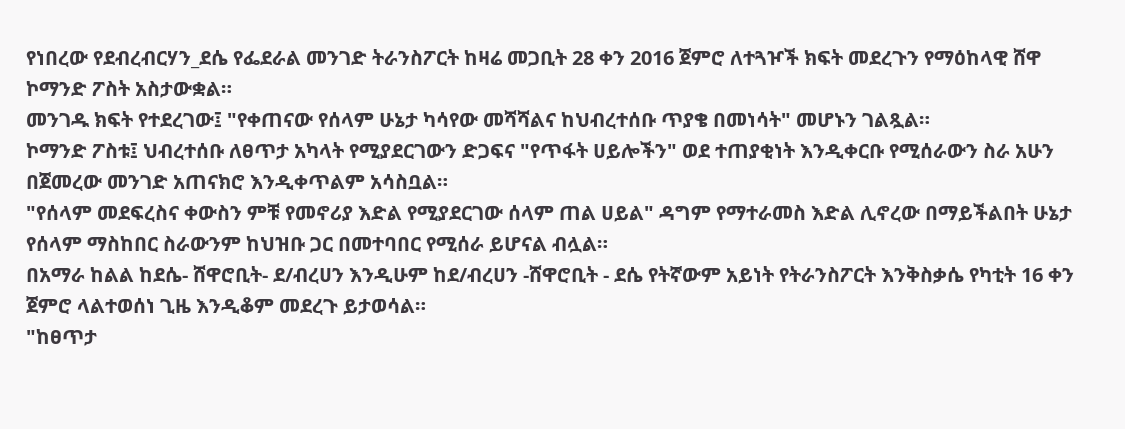የነበረው የደብረብርሃን_ደሴ የፌደራል መንገድ ትራንስፖርት ከዛሬ መጋቢት 28 ቀን 2016 ጀምሮ ለተጓዦች ክፍት መደረጉን የማዕከላዊ ሸዋ ኮማንድ ፖስት አስታውቋል።
መንገዱ ክፍት የተደረገው፤ "የቀጠናው የሰላም ሁኔታ ካሳየው መሻሻልና ከህብረተሰቡ ጥያቄ በመነሳት" መሆኑን ገልጿል።
ኮማንድ ፖስቱ፤ ህብረተሰቡ ለፀጥታ አካላት የሚያደርገውን ድጋፍና "የጥፋት ሀይሎችን" ወደ ተጠያቂነት እንዲቀርቡ የሚሰራውን ስራ አሁን በጀመረው መንገድ አጠናክሮ እንዲቀጥልም አሳስቧል።
"የሰላም መደፍረስና ቀውስን ምቹ የመኖሪያ እድል የሚያደርገው ሰላም ጠል ሀይል" ዳግም የማተራመስ እድል ሊኖረው በማይችልበት ሁኔታ የሰላም ማስከበር ስራውንም ከህዝቡ ጋር በመተባበር የሚሰራ ይሆናል ብሏል።
በአማራ ከልል ከደሴ- ሸዋሮቢት- ደ/ብረሀን እንዲሁም ከደ/ብረሀን -ሸዋሮቢት - ደሴ የትኛውም አይነት የትራንስፖርት እንቅስቃሴ የካቲት 16 ቀን ጀምሮ ላልተወሰነ ጊዜ እንዲቆም መደረጉ ይታወሳል።
"ከፀጥታ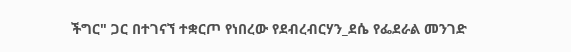ችግር" ጋር በተገናኘ ተቋርጦ የነበረው የደብረብርሃን_ደሴ የፌደራል መንገድ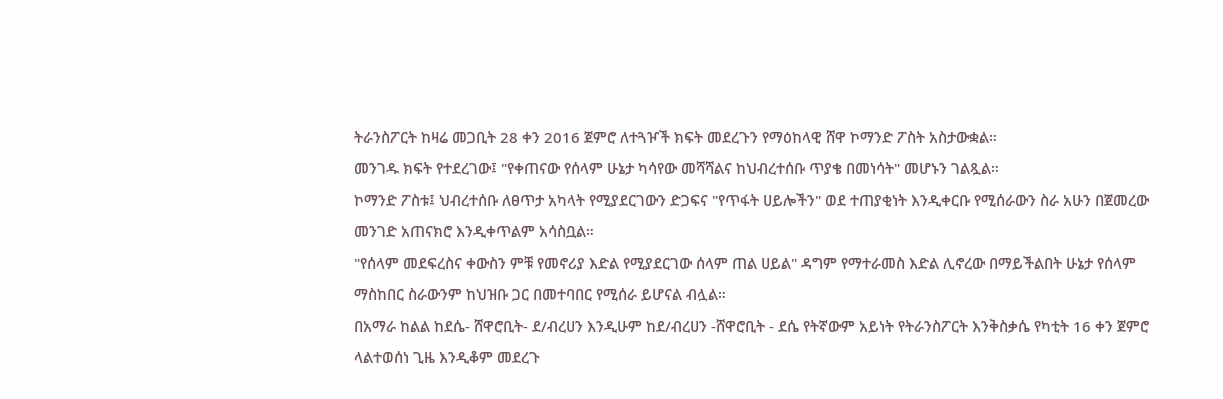ትራንስፖርት ከዛሬ መጋቢት 28 ቀን 2016 ጀምሮ ለተጓዦች ክፍት መደረጉን የማዕከላዊ ሸዋ ኮማንድ ፖስት አስታውቋል።
መንገዱ ክፍት የተደረገው፤ "የቀጠናው የሰላም ሁኔታ ካሳየው መሻሻልና ከህብረተሰቡ ጥያቄ በመነሳት" መሆኑን ገልጿል።
ኮማንድ ፖስቱ፤ ህብረተሰቡ ለፀጥታ አካላት የሚያደርገውን ድጋፍና "የጥፋት ሀይሎችን" ወደ ተጠያቂነት እንዲቀርቡ የሚሰራውን ስራ አሁን በጀመረው መንገድ አጠናክሮ እንዲቀጥልም አሳስቧል።
"የሰላም መደፍረስና ቀውስን ምቹ የመኖሪያ እድል የሚያደርገው ሰላም ጠል ሀይል" ዳግም የማተራመስ እድል ሊኖረው በማይችልበት ሁኔታ የሰላም ማስከበር ስራውንም ከህዝቡ ጋር በመተባበር የሚሰራ ይሆናል ብሏል።
በአማራ ከልል ከደሴ- ሸዋሮቢት- ደ/ብረሀን እንዲሁም ከደ/ብረሀን -ሸዋሮቢት - ደሴ የትኛውም አይነት የትራንስፖርት እንቅስቃሴ የካቲት 16 ቀን ጀምሮ ላልተወሰነ ጊዜ እንዲቆም መደረጉ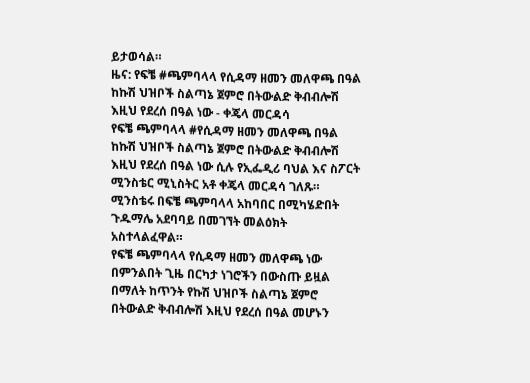ይታወሳል።
ዜና: የፍቼ #ጫምባላላ የሲዳማ ዘመን መለዋጫ በዓል ከኩሽ ህዝቦች ስልጣኔ ጀምሮ በትውልድ ቅብብሎሽ እዚህ የደረሰ በዓል ነው - ቀጄላ መርዳሳ
የፍቼ ጫምባላላ #የሲዳማ ዘመን መለዋጫ በዓል ከኩሽ ህዝቦች ስልጣኔ ጀምሮ በትውልድ ቅብብሎሽ እዚህ የደረሰ በዓል ነው ሲሉ የኢፌዲሪ ባህል እና ስፖርት ሚንስቴር ሚኒስትር አቶ ቀጄላ መርዳሳ ገለጹ።
ሚንስቴሩ በፍቼ ጫምባላላ አከባበር በሚካሄድበት ጉዱማሌ አደባባይ በመገኘት መልዕክት አስተላልፈዋል።
የፍቼ ጫምባላላ የሲዳማ ዘመን መለዋጫ ነው በምንልበት ጊዜ በርካታ ነገሮችን በውስጡ ይዟል በማለት ከጥንት የኩሽ ህዝቦች ስልጣኔ ጀምሮ በትውልድ ቅብብሎሽ እዚህ የደረሰ በዓል መሆኑን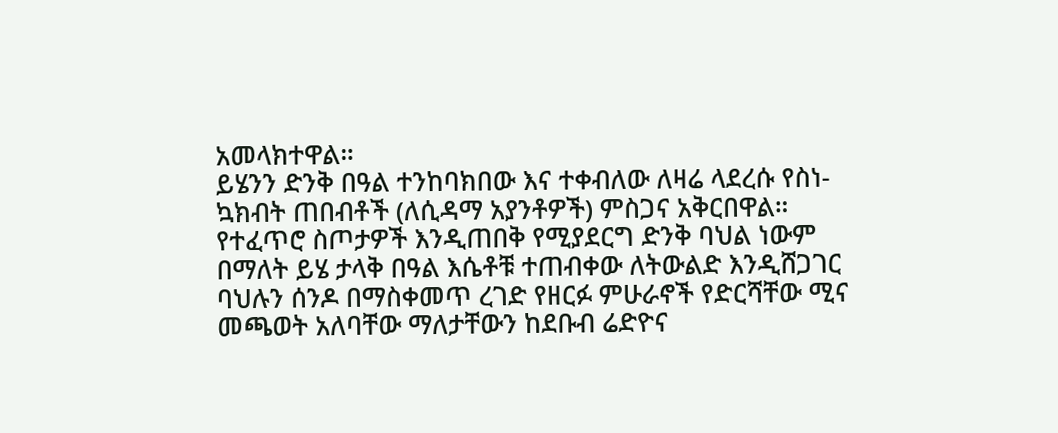አመላክተዋል።
ይሄንን ድንቅ በዓል ተንከባክበው እና ተቀብለው ለዛሬ ላደረሱ የስነ-ኳክብት ጠበብቶች (ለሲዳማ አያንቶዎች) ምስጋና አቅርበዋል።
የተፈጥሮ ስጦታዎች እንዲጠበቅ የሚያደርግ ድንቅ ባህል ነውም በማለት ይሄ ታላቅ በዓል እሴቶቹ ተጠብቀው ለትውልድ እንዲሸጋገር ባህሉን ሰንዶ በማስቀመጥ ረገድ የዘርፉ ምሁራኖች የድርሻቸው ሚና መጫወት አለባቸው ማለታቸውን ከደቡብ ሬድዮና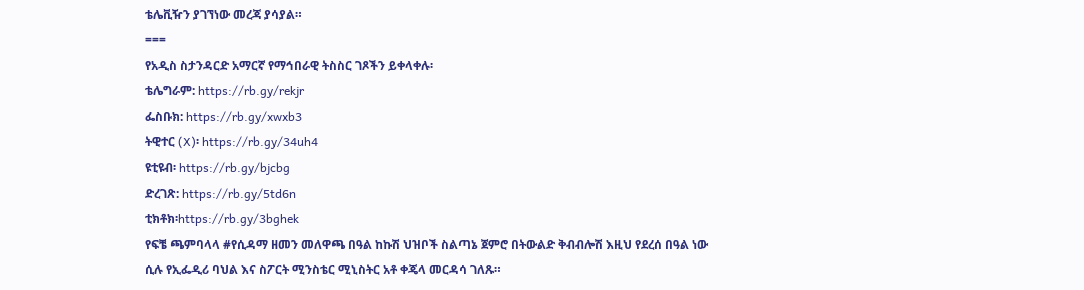ቴሌቪዥን ያገኘነው መረጃ ያሳያል።
===
የአዲስ ስታንዳርድ አማርኛ የማኅበራዊ ትስስር ገጾችን ይቀላቀሉ፡
ቴሌግራም: https://rb.gy/rekjr
ፌስቡክ: https://rb.gy/xwxb3
ትዊተር (X)፡ https://rb.gy/34uh4
ዩቲዩብ፡ https://rb.gy/bjcbg
ድረገጽ: https://rb.gy/5td6n
ቲክቶክ፡https://rb.gy/3bghek
የፍቼ ጫምባላላ #የሲዳማ ዘመን መለዋጫ በዓል ከኩሽ ህዝቦች ስልጣኔ ጀምሮ በትውልድ ቅብብሎሽ እዚህ የደረሰ በዓል ነው ሲሉ የኢፌዲሪ ባህል እና ስፖርት ሚንስቴር ሚኒስትር አቶ ቀጄላ መርዳሳ ገለጹ።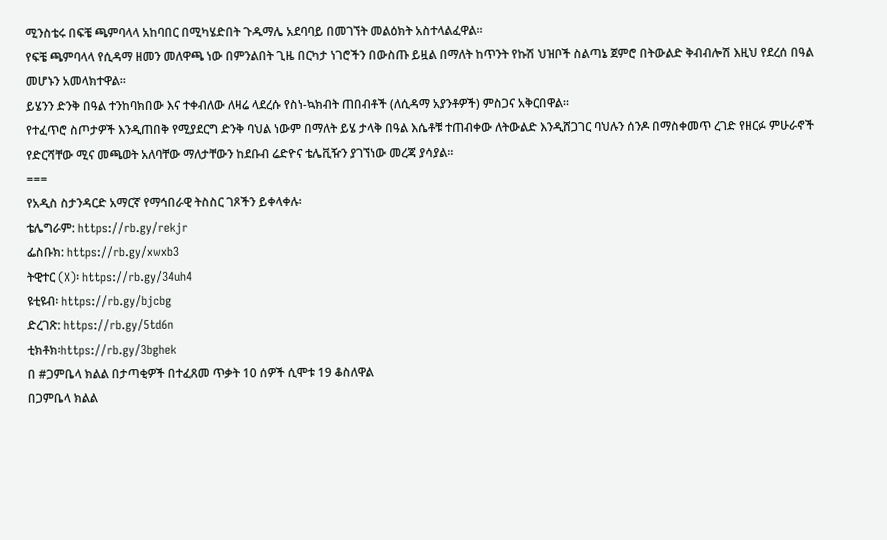ሚንስቴሩ በፍቼ ጫምባላላ አከባበር በሚካሄድበት ጉዱማሌ አደባባይ በመገኘት መልዕክት አስተላልፈዋል።
የፍቼ ጫምባላላ የሲዳማ ዘመን መለዋጫ ነው በምንልበት ጊዜ በርካታ ነገሮችን በውስጡ ይዟል በማለት ከጥንት የኩሽ ህዝቦች ስልጣኔ ጀምሮ በትውልድ ቅብብሎሽ እዚህ የደረሰ በዓል መሆኑን አመላክተዋል።
ይሄንን ድንቅ በዓል ተንከባክበው እና ተቀብለው ለዛሬ ላደረሱ የስነ-ኳክብት ጠበብቶች (ለሲዳማ አያንቶዎች) ምስጋና አቅርበዋል።
የተፈጥሮ ስጦታዎች እንዲጠበቅ የሚያደርግ ድንቅ ባህል ነውም በማለት ይሄ ታላቅ በዓል እሴቶቹ ተጠብቀው ለትውልድ እንዲሸጋገር ባህሉን ሰንዶ በማስቀመጥ ረገድ የዘርፉ ምሁራኖች የድርሻቸው ሚና መጫወት አለባቸው ማለታቸውን ከደቡብ ሬድዮና ቴሌቪዥን ያገኘነው መረጃ ያሳያል።
===
የአዲስ ስታንዳርድ አማርኛ የማኅበራዊ ትስስር ገጾችን ይቀላቀሉ፡
ቴሌግራም: https://rb.gy/rekjr
ፌስቡክ: https://rb.gy/xwxb3
ትዊተር (X)፡ https://rb.gy/34uh4
ዩቲዩብ፡ https://rb.gy/bjcbg
ድረገጽ: https://rb.gy/5td6n
ቲክቶክ፡https://rb.gy/3bghek
በ #ጋምቤላ ክልል በታጣቂዎች በተፈጸመ ጥቃት 10 ሰዎች ሲሞቱ 19 ቆስለዋል
በጋምቤላ ክልል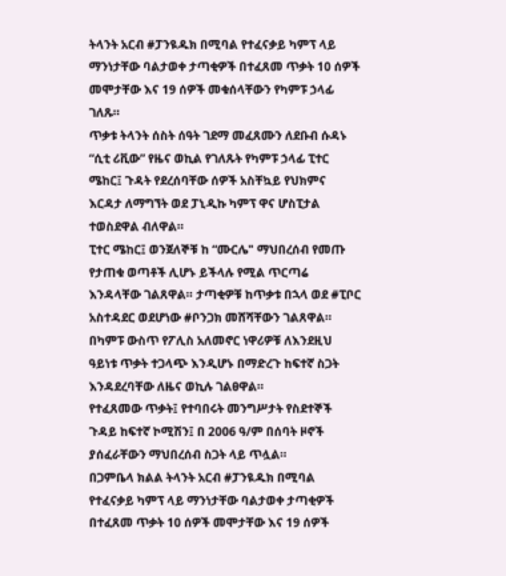ትላንት አርብ #ፓንዪዱክ በሚባል የተፈናቃይ ካምፕ ላይ ማንነታቸው ባልታወቀ ታጣቂዎች በተፈጸመ ጥቃት 10 ሰዎች መሞታቸው እና 19 ሰዎች መቁሰላቸውን የካምፑ ኃላፊ ገለጹ።
ጥቃቱ ትላንት ሰስት ሰዓት ገደማ መፈጸሙን ለደቡብ ሱዳኑ “ሲቲ ሪቪው” የዜና ወኪል የገለጹት የካምፑ ኃላፊ ፒተር ሜከር፤ ጉዳት የደረሰባቸው ሰዎች አስቸኳይ የህክምና እርዳታ ለማግኘት ወደ ፓኒዲኩ ካምፕ ዋና ሆስፒታል ተወስደዋል ብለዋል።
ፒተር ሜከር፤ ወንጀለኞቹ ከ “ሙርሌ" ማህበረሰብ የመጡ የታጠቁ ወጣቶች ሊሆኑ ይችላሉ የሚል ጥርጣሬ እንዳላቸው ገልጸዋል። ታጣቂዎቹ ከጥቃቱ በኋላ ወደ #ፒቦር አስተዳደር ወደሆነው #ቦንጋክ መሸሻቸውን ገልጸዋል።
በካምፑ ውስጥ የፖሊስ አለመኖር ነዋሪዎቹ ለእንደዚህ ዓይነቱ ጥቃት ተጋላጭ እንዲሆኑ በማድረጉ ከፍተኛ ስጋት እንዳደረባቸው ለዜና ወኪሉ ገልፀዋል።
የተፈጸመው ጥቃት፤ የተባበሩት መንግሥታት የስደተኞች ጉዳይ ከፍተኛ ኮሚሽን፤ በ 2006 ዓ/ም በሰባት ዞኖች ያሰፈራቸውን ማህበረሰብ ስጋት ላይ ጥሏል።
በጋምቤላ ክልል ትላንት አርብ #ፓንዪዱክ በሚባል የተፈናቃይ ካምፕ ላይ ማንነታቸው ባልታወቀ ታጣቂዎች በተፈጸመ ጥቃት 10 ሰዎች መሞታቸው እና 19 ሰዎች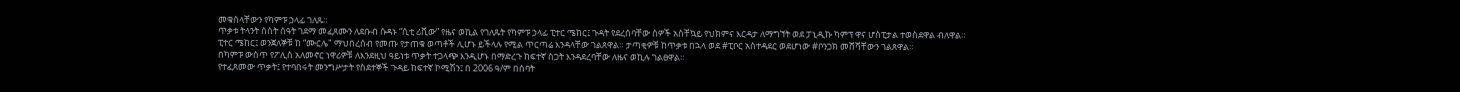መቁሰላቸውን የካምፑ ኃላፊ ገለጹ።
ጥቃቱ ትላንት ሰስት ሰዓት ገደማ መፈጸሙን ለደቡብ ሱዳኑ “ሲቲ ሪቪው” የዜና ወኪል የገለጹት የካምፑ ኃላፊ ፒተር ሜከር፤ ጉዳት የደረሰባቸው ሰዎች አስቸኳይ የህክምና እርዳታ ለማግኘት ወደ ፓኒዲኩ ካምፕ ዋና ሆስፒታል ተወስደዋል ብለዋል።
ፒተር ሜከር፤ ወንጀለኞቹ ከ “ሙርሌ" ማህበረሰብ የመጡ የታጠቁ ወጣቶች ሊሆኑ ይችላሉ የሚል ጥርጣሬ እንዳላቸው ገልጸዋል። ታጣቂዎቹ ከጥቃቱ በኋላ ወደ #ፒቦር አስተዳደር ወደሆነው #ቦንጋክ መሸሻቸውን ገልጸዋል።
በካምፑ ውስጥ የፖሊስ አለመኖር ነዋሪዎቹ ለእንደዚህ ዓይነቱ ጥቃት ተጋላጭ እንዲሆኑ በማድረጉ ከፍተኛ ስጋት እንዳደረባቸው ለዜና ወኪሉ ገልፀዋል።
የተፈጸመው ጥቃት፤ የተባበሩት መንግሥታት የስደተኞች ጉዳይ ከፍተኛ ኮሚሽን፤ በ 2006 ዓ/ም በሰባት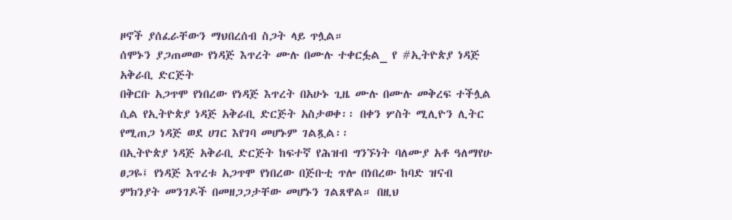ዞኖች ያሰፈራቸውን ማህበረሰብ ስጋት ላይ ጥሏል።
ሰሞኑን ያጋጠመው የነዳጅ እጥረት ሙሉ በሙሉ ተቀርፏል_ የ #ኢትዮጵያ ነዳጅ አቅራቢ ድርጅት
በቅርቡ አጋጥሞ የነበረው የነዳጅ እጥረት በአሁኑ ጊዜ ሙሉ በሙሉ መቅረፍ ተችሏል ሲል የኢትዮጵያ ነዳጅ አቅራቢ ድርጅት አስታወቀ፡፡ በቀን ሦስት ሚሊዮን ሊትር የሚጠጋ ነዳጅ ወደ ሀገር እየገባ መሆኑም ገልጿል፡፡
በኢትዮጵያ ነዳጅ አቅራቢ ድርጅት ከፍተኛ የሕዝብ ግንኙነት ባለሙያ አቶ ዓለማየሁ ፀጋዬ፤ የነዳጅ እጥረቱ አጋጥሞ የነበረው በጅቡቲ ጥሎ በነበረው ከባድ ዝናብ ምክንያት መንገዶች በመዘጋጋታቸው መሆኑን ገልጸዋል። በዚህ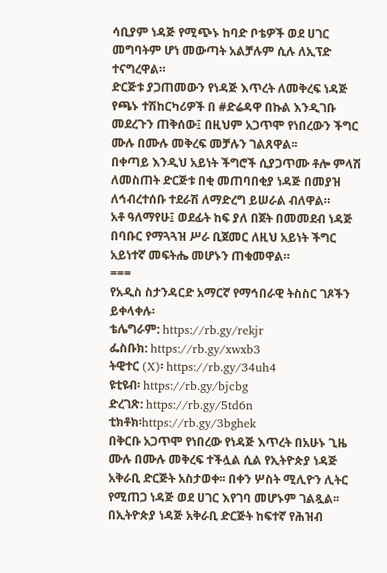ሳቢያም ነዳጅ የሚጭኑ ከባድ ቦቴዎች ወደ ሀገር መግባትም ሆነ መውጣት አልቻሉም ሲሉ ለኢፕድ ተናግረዋል።
ድርጅቱ ያጋጠመውን የነዳጅ እጥረት ለመቅረፍ ነዳጅ የጫኑ ተሽከርካሪዎች በ #ድሬዳዋ በኩል እንዲገቡ መደረጉን ጠቅሰው፤ በዚህም አጋጥሞ የነበረውን ችግር ሙሉ በሙሉ መቅረፍ መቻሉን ገልጸዋል፡፡
በቀጣይ እንዲህ አይነት ችግሮች ሲያጋጥሙ ቶሎ ምላሽ ለመስጠት ድርጅቱ በቂ መጠባበቂያ ነዳጅ በመያዝ ለኅብረተሰቡ ተደራሽ ለማድረግ ይሠራል ብለዋል።
አቶ ዓለማየሁ፤ ወደፊት ከፍ ያለ በጀት በመመደብ ነዳጅ በባቡር የማጓጓዝ ሥራ ቢጀመር ለዚህ አይነት ችግር አይነተኛ መፍትሔ መሆኑን ጠቁመዋል።
===
የአዲስ ስታንዳርድ አማርኛ የማኅበራዊ ትስስር ገጾችን ይቀላቀሉ፡
ቴሌግራም: https://rb.gy/rekjr
ፌስቡክ: https://rb.gy/xwxb3
ትዊተር (X)፡ https://rb.gy/34uh4
ዩቲዩብ፡ https://rb.gy/bjcbg
ድረገጽ: https://rb.gy/5td6n
ቲክቶክ፡https://rb.gy/3bghek
በቅርቡ አጋጥሞ የነበረው የነዳጅ እጥረት በአሁኑ ጊዜ ሙሉ በሙሉ መቅረፍ ተችሏል ሲል የኢትዮጵያ ነዳጅ አቅራቢ ድርጅት አስታወቀ፡፡ በቀን ሦስት ሚሊዮን ሊትር የሚጠጋ ነዳጅ ወደ ሀገር እየገባ መሆኑም ገልጿል፡፡
በኢትዮጵያ ነዳጅ አቅራቢ ድርጅት ከፍተኛ የሕዝብ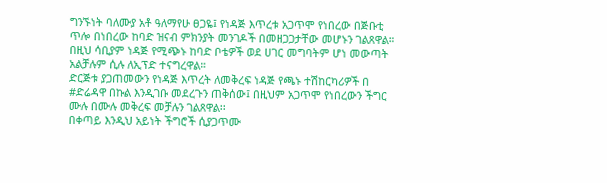ግንኙነት ባለሙያ አቶ ዓለማየሁ ፀጋዬ፤ የነዳጅ እጥረቱ አጋጥሞ የነበረው በጅቡቲ ጥሎ በነበረው ከባድ ዝናብ ምክንያት መንገዶች በመዘጋጋታቸው መሆኑን ገልጸዋል። በዚህ ሳቢያም ነዳጅ የሚጭኑ ከባድ ቦቴዎች ወደ ሀገር መግባትም ሆነ መውጣት አልቻሉም ሲሉ ለኢፕድ ተናግረዋል።
ድርጅቱ ያጋጠመውን የነዳጅ እጥረት ለመቅረፍ ነዳጅ የጫኑ ተሽከርካሪዎች በ #ድሬዳዋ በኩል እንዲገቡ መደረጉን ጠቅሰው፤ በዚህም አጋጥሞ የነበረውን ችግር ሙሉ በሙሉ መቅረፍ መቻሉን ገልጸዋል፡፡
በቀጣይ እንዲህ አይነት ችግሮች ሲያጋጥሙ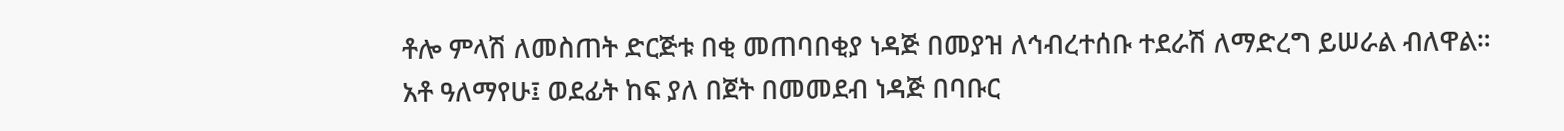ቶሎ ምላሽ ለመስጠት ድርጅቱ በቂ መጠባበቂያ ነዳጅ በመያዝ ለኅብረተሰቡ ተደራሽ ለማድረግ ይሠራል ብለዋል።
አቶ ዓለማየሁ፤ ወደፊት ከፍ ያለ በጀት በመመደብ ነዳጅ በባቡር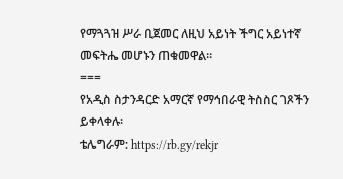የማጓጓዝ ሥራ ቢጀመር ለዚህ አይነት ችግር አይነተኛ መፍትሔ መሆኑን ጠቁመዋል።
===
የአዲስ ስታንዳርድ አማርኛ የማኅበራዊ ትስስር ገጾችን ይቀላቀሉ፡
ቴሌግራም: https://rb.gy/rekjr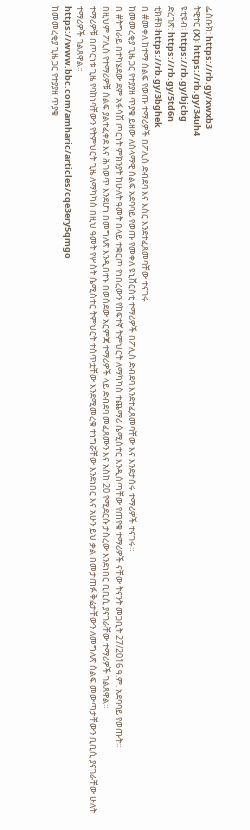ፌስቡክ: https://rb.gy/xwxb3
ትዊተር (X)፡ https://rb.gy/34uh4
ዩቲዩብ፡ https://rb.gy/bjcbg
ድረገጽ: https://rb.gy/5td6n
ቲክቶክ፡https://rb.gy/3bghek
በ #መቀለ ከተማ ሰልፍ የወጡ ተማሪዎች በፖሊስ ድብደባ እና እስር እንደተፈጸመባቸው ተናገሩ
ከመመረቂያ ጊዜ ጋር የተያያዘ ጥያቄ ይዘው ለሰላማዊ ሰልፍ አደባባይ የወጡ የመቀለ ዩኒቨርስቲ ተማሪዎች በፖሊስ ድብደባ እንደተፈጸመባቸው እና እንደታሰሩ ተማሪዎች ተናገሩ።
በ #ትግራይ በተካሄደው ደም አፋሳሽ ጦርነት ምክንያት ከሁለት ዓመት በላይ ተቋርጦ የነበረውን የከፍተኛ ትምህርት ለማካካስ ተጨማሪ ሴሚስተር እንዲሰጣቸው የጠየቁ ተማሪዎች ናቸው ትናንት መጋቢት 27/2016 ዓ.ም. አደባባይ የወጡት።
በዚህም ፖሊስ የተማሪዎቹ ሰልፍ ያልተፈቀደ እና ሕገወጥ እንደሆነ በመግለጽ እንዲበተኑ በወሰደው አርምጃ ተማሪዎች ላይ ድብደባ መፈጸሙን እና አስከ 20 የሚደርሱ ታስረው እንደነበር ቢቢሲ ያናገራቸው ተማሪዎች ገልጸዋል።
ተማሪዎቹ በጦርነቱ ጊዜ የባከነባቸውን የትምህርት ጊዜ ለማካካስ በዚህ ዓመት የሦስት ሴሚስተር ትምህርት ተሰጥቷቸው እንደሚመረቁ ተነግሯቸው እንደነበር እና አሁን ይህ ቃል በመታጠፉ ቅሬታቸውን ለመግለጽ ሰልፍ መውጣታቸውን ቢቢሲ ያናገራቸው ሁለት ተማሪዎች ገልጸዋል።
https://www.bbc.com/amharic/articles/cqe3ery5qmgo
ከመመረቂያ ጊዜ ጋር የተያያዘ ጥያቄ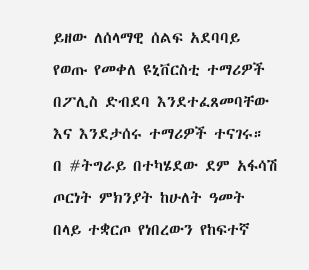ይዘው ለሰላማዊ ሰልፍ አደባባይ የወጡ የመቀለ ዩኒቨርስቲ ተማሪዎች በፖሊስ ድብደባ እንደተፈጸመባቸው እና እንደታሰሩ ተማሪዎች ተናገሩ።
በ #ትግራይ በተካሄደው ደም አፋሳሽ ጦርነት ምክንያት ከሁለት ዓመት በላይ ተቋርጦ የነበረውን የከፍተኛ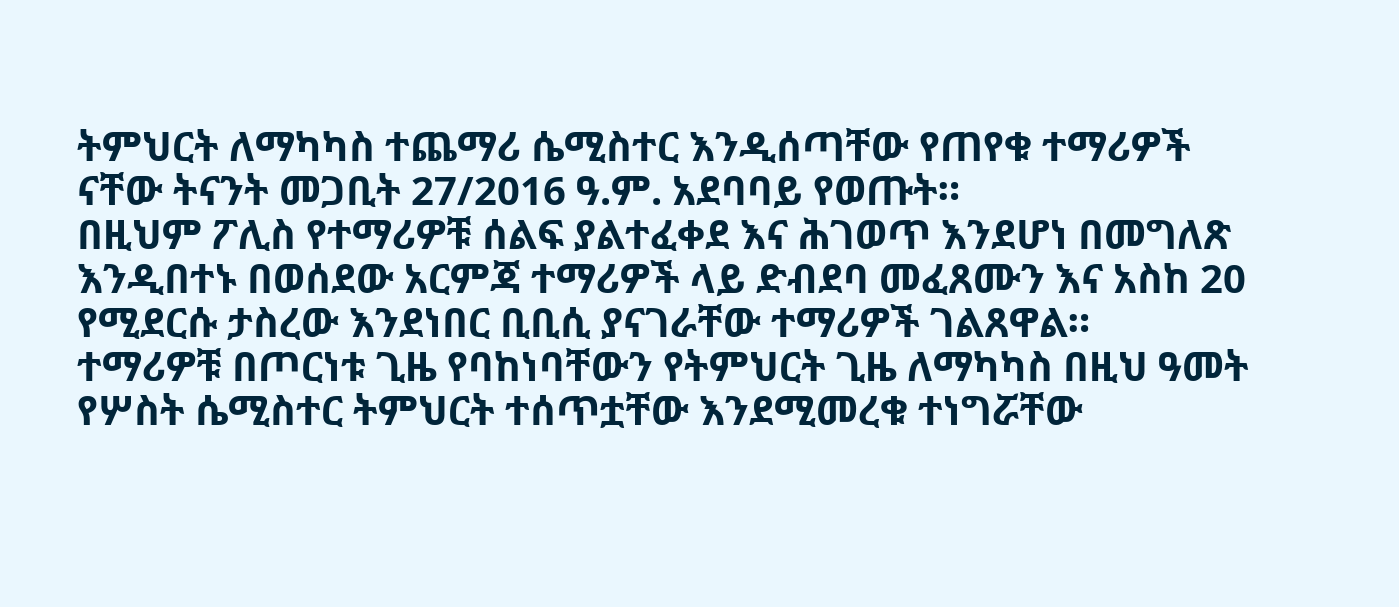ትምህርት ለማካካስ ተጨማሪ ሴሚስተር እንዲሰጣቸው የጠየቁ ተማሪዎች ናቸው ትናንት መጋቢት 27/2016 ዓ.ም. አደባባይ የወጡት።
በዚህም ፖሊስ የተማሪዎቹ ሰልፍ ያልተፈቀደ እና ሕገወጥ እንደሆነ በመግለጽ እንዲበተኑ በወሰደው አርምጃ ተማሪዎች ላይ ድብደባ መፈጸሙን እና አስከ 20 የሚደርሱ ታስረው እንደነበር ቢቢሲ ያናገራቸው ተማሪዎች ገልጸዋል።
ተማሪዎቹ በጦርነቱ ጊዜ የባከነባቸውን የትምህርት ጊዜ ለማካካስ በዚህ ዓመት የሦስት ሴሚስተር ትምህርት ተሰጥቷቸው እንደሚመረቁ ተነግሯቸው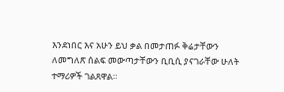እንደነበር እና አሁን ይህ ቃል በመታጠፉ ቅሬታቸውን ለመግለጽ ሰልፍ መውጣታቸውን ቢቢሲ ያናገራቸው ሁለት ተማሪዎች ገልጸዋል።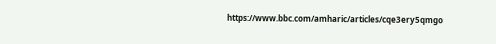https://www.bbc.com/amharic/articles/cqe3ery5qmgo